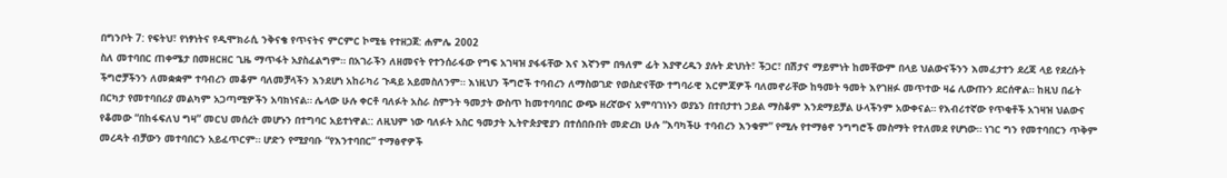በግንቦት 7: የፍትህ፣ የነፃነትና የዲሞክራሲ ንቅናቄ የጥናትና ምርምር ኮሚቴ የተዘጋጀ: ሐምሌ 2002
ስለ መተባበር ጠቀሜታ በመዘርዘር ጊዜ ማጥፋት አያስፈልግም። በአገራችን ለዘመናት የተንሰራፋው የግፍ አገዛዝ ያፋፋቸው እና እኛንም በዓለም ፊት እያዋረዱን ያሉት ድህነት፣ ችጋር፣ በሽታና ማይምነት ከመቸውም በላይ ህልውናችንን እመፈታተን ደረጃ ላይ የደረሱት ችግሮቻችንን ለመቋቋም ተባብረን መቆም ባለመቻላችን እንደሆነ አከራካሪ ጉዳይ አይመስለንም። እነዚህን ችግሮች ተባብረን ለማስወገድ የወስድናቸው ተግባራዊ እርምጃዎች ባለመኖራቸው ከዓመት ዓመት እየገዘፉ መጥተው ዛሬ ሊውጡን ደርሰዋል። ከዚህ በፊት በርካታ የመተባበሪያ መልካም አጋጣሚዎችን አባክነናል። ሌላው ሁሉ ቀርቶ ባለፉት አስራ ስምንት ዓመታት ውስጥ ከመተባባበር ውጭ ዘረኛውና አምባገነኑን ወያኔን በተበታተነ ኃይል ማስቆም እንደማይቻል ሁላችንም አውቀናል። የእብሪተኛው የጥቂቶች አገዛዝ ህልውና የቆመው “በከፋፍለህ ግዛ” መርህ መሰረት መሆኑን በተግባር አይተነዋል:: ለዚህም ነው ባለፉት አስር ዓመታት ኢትዮጵያዊያን በተሰበቡበት መድረክ ሁሉ “እባካችሁ ተባብረን እንቁም” የሚሉ የተማፅኖ ንግግሮች መስማት የተለመደ የሆነው። ነገር ግን የመተባበርን ጥቅም መረዳት ብቻውን መተባበርን አይፈጥርም። ሆድን የሚያባቡ “የእንተባበር” ተማፅኖዎች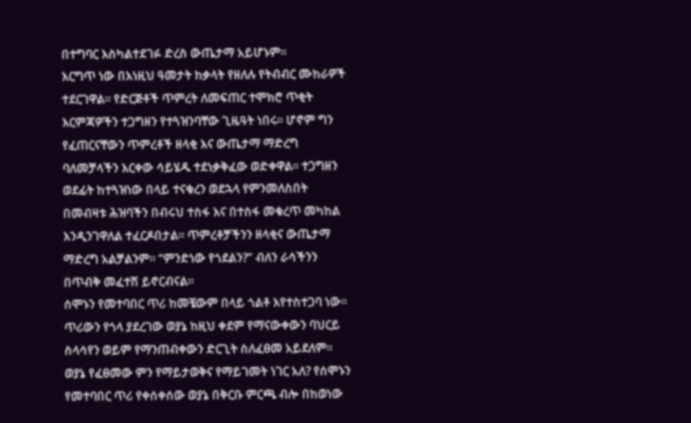በተግባር እስካልተደገፉ ድረስ ውጤታማ አይሆኑም።
እርግጥ ነው በእነዚህ ዓመታት ከቃላት የዘለሉ የትብብር ሙከራዎች ተደርገዋል። የድርጅቶች ጥምረት ለመፍጠር ተሞክሮ ጥቂት እርምጃዎችን ተጋግዘን የተጓዝንባቸው ጊዜዓት ነበሩ። ሆኖም ግን የፈጠርናቸውን ጥምረቶች ዘላቂ እና ውጤታማ ማድረግ ባለመቻላችን እርቀው ሳይሄዱ ተደነቃቅፈው ወድቀዋል። ተጋግዘን ወደፊት ከተጓዝነው በላይ ተናቁረን ወደኋላ የምንመለስበት በመብዛቱ ሕዝባችን በብሩህ ተስፋ እና በተስፋ መቁረጥ መካከል እንዲንገዋለል ተፈርዶበታል። ጥምረቶቻችንን ዘላቂና ውጤታማ ማድረግ አልቻልንም። “ምንድነው የጎደልን?” ብለን ራሳችንን በጥብቅ መፈተሽ ይኖርብናል።
ሰሞኑን የመተባበር ጥሪ ከመቼውም በላይ ጎልቶ እየተስተጋባ ነው። ጥሪውን የጎላ ያደረገው ወያኔ ከዚህ ቀደም የማናውቀውን ባህርይ ስላሳየን ወይም የማንጠብቀውን ድርጊት ስለፈፀመ አይደለም። ወያኔ የፈፀመው ምን የማይታወቅና የማይገመት ነገር አለ? የሰሞኑን የመተባበር ጥሪ የቀሰቀሰው ወያኔ በቅርቡ ምርጫ ብሎ በከወነው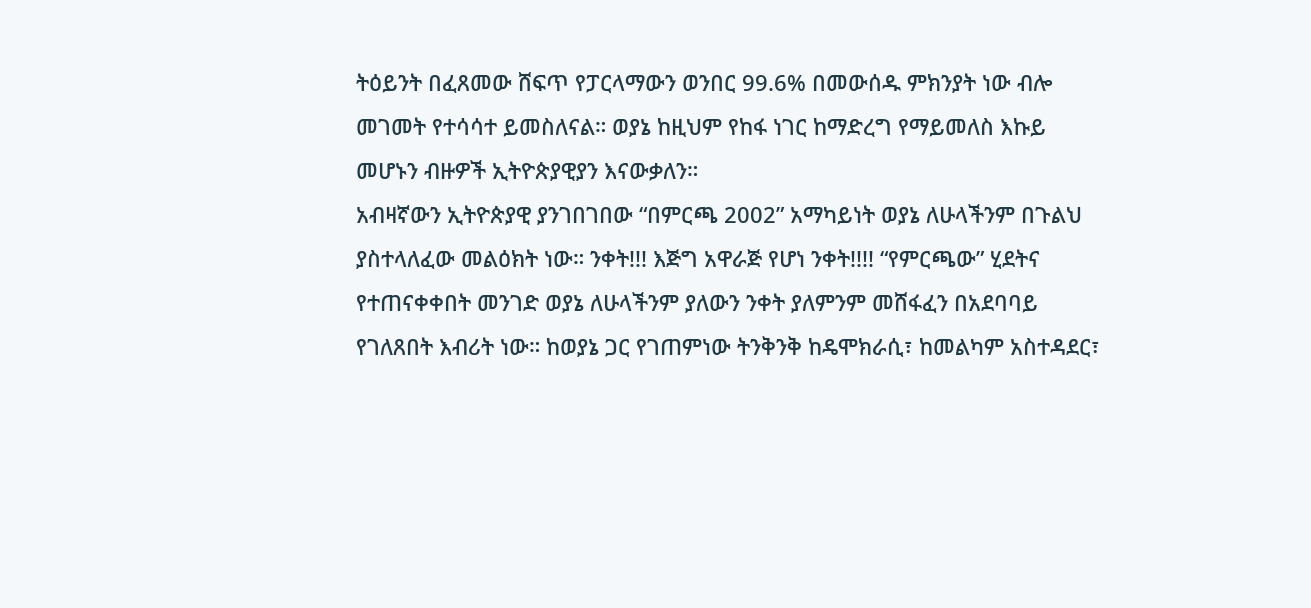ትዕይንት በፈጸመው ሸፍጥ የፓርላማውን ወንበር 99.6% በመውሰዱ ምክንያት ነው ብሎ መገመት የተሳሳተ ይመስለናል። ወያኔ ከዚህም የከፋ ነገር ከማድረግ የማይመለስ እኩይ መሆኑን ብዙዎች ኢትዮጵያዊያን እናውቃለን።
አብዛኛውን ኢትዮጵያዊ ያንገበገበው “በምርጫ 2002” አማካይነት ወያኔ ለሁላችንም በጉልህ ያስተላለፈው መልዕክት ነው። ንቀት!!! እጅግ አዋራጅ የሆነ ንቀት!!!! “የምርጫው” ሂደትና የተጠናቀቀበት መንገድ ወያኔ ለሁላችንም ያለውን ንቀት ያለምንም መሸፋፈን በአደባባይ የገለጸበት እብሪት ነው። ከወያኔ ጋር የገጠምነው ትንቅንቅ ከዴሞክራሲ፣ ከመልካም አስተዳደር፣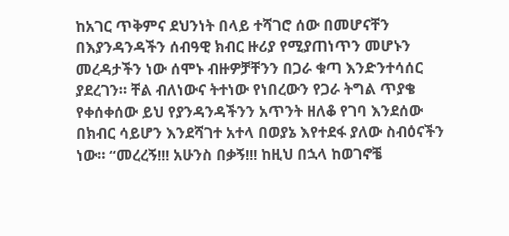ከአገር ጥቅምና ደህንነት በላይ ተሻገሮ ሰው በመሆናቸን በእያንዳንዳችን ሰብዓዊ ክብር ዙሪያ የሚያጠነጥን መሆኑን መረዳታችን ነው ሰሞኑ ብዙዎቻቸንን በጋራ ቁጣ እንድንተሳሰር ያደረገን። ቸል ብለነውና ትተነው የነበረውን የጋራ ትግል ጥያቄ የቀሰቀሰው ይህ የያንዳንዳችንን አጥንት ዘለቆ የገባ እንደሰው በክብር ሳይሆን እንደሻገተ አተላ በወያኔ እየተደፋ ያለው ስብዕናችን ነው። “መረረኝ!!! አሁንስ በቃኝ!!! ከዚህ በኋላ ከወገኖቼ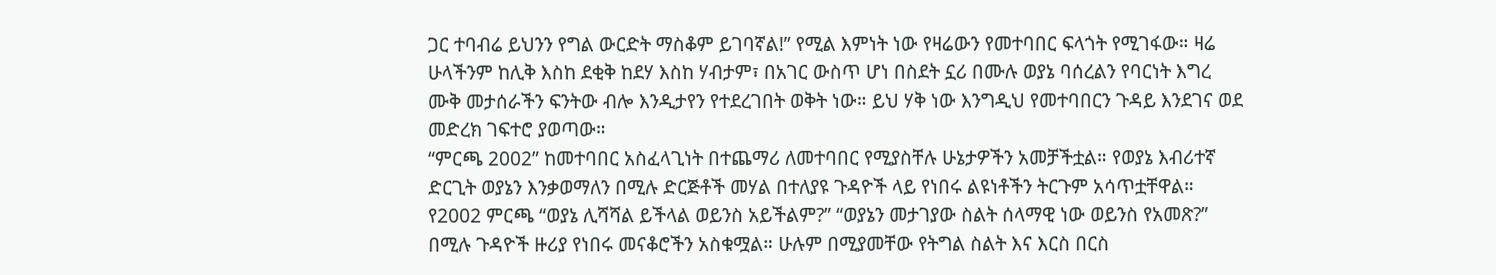ጋር ተባብሬ ይህንን የግል ውርድት ማስቆም ይገባኛል!” የሚል እምነት ነው የዛሬውን የመተባበር ፍላጎት የሚገፋው። ዛሬ ሁላችንም ከሊቅ እስከ ደቂቅ ከደሃ እስከ ሃብታም፣ በአገር ውስጥ ሆነ በስደት ኗሪ በሙሉ ወያኔ ባሰረልን የባርነት እግረ ሙቅ መታሰራችን ፍንትው ብሎ እንዲታየን የተደረገበት ወቅት ነው። ይህ ሃቅ ነው እንግዲህ የመተባበርን ጉዳይ እንደገና ወደ መድረክ ገፍተሮ ያወጣው።
“ምርጫ 2002” ከመተባበር አስፈላጊነት በተጨማሪ ለመተባበር የሚያስቸሉ ሁኔታዎችን አመቻችቷል። የወያኔ እብሪተኛ ድርጊት ወያኔን እንቃወማለን በሚሉ ድርጅቶች መሃል በተለያዩ ጉዳዮች ላይ የነበሩ ልዩነቶችን ትርጉም አሳጥቷቸዋል። የ2002 ምርጫ “ወያኔ ሊሻሻል ይችላል ወይንስ አይችልም?” “ወያኔን መታገያው ስልት ሰላማዊ ነው ወይንስ የአመጽ?” በሚሉ ጉዳዮች ዙሪያ የነበሩ መናቆሮችን አስቁሟል። ሁሉም በሚያመቸው የትግል ስልት እና እርስ በርስ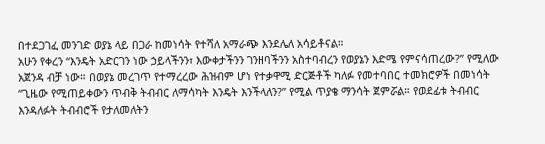በተደጋገፈ መንገድ ወያኔ ላይ በጋራ ከመነሳት የተሻለ አማራጭ እንደሌለ አሳይቶናል።
አሁን የቀረን “እንዴት አድርገን ነው ኃይላችንን፣ እውቀታችንን ገንዘባችንን አስተባብረን የወያኔን እድሜ የምናሳጠረው?” የሚለው አጀንዳ ብቻ ነው። በወያኔ መረገጥ የተማረረው ሕዝብም ሆነ የተቃዋሚ ድርጅቶች ካለፉ የመተባበር ተመክሮዎች በመነሳት “ጊዜው የሚጠይቀውን ጥብቅ ትብብር ለማሳካት እንዴት እንችላለን?” የሚል ጥያቄ ማንሳት ጀምሯል። የወደፊቱ ትብብር እንዳለፉት ትብብሮች የታለመለትን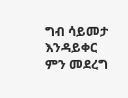ግብ ሳይመታ እንዳይቀር ምን መደረግ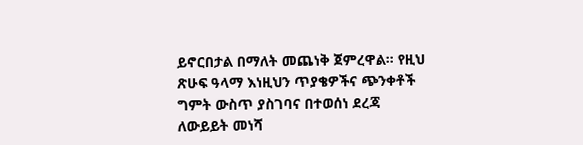ይኖርበታል በማለት መጨነቅ ጀምረዋል። የዚህ ጽሁፍ ዓላማ እነዚህን ጥያቄዎችና ጭንቀቶች ግምት ውስጥ ያስገባና በተወሰነ ደረጃ ለውይይት መነሻ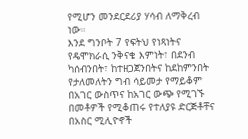የሚሆን መንደርደሪያ ሃሳብ ለማቅረብ ነው።
እንደ ግንቦት 7 የፍትህ የነጻነትና የዴሞክራሲ ንቅናቄ እምነት፣ በደንብ ካሰብንበት፣ ከተዘጋጀንበትና ከደከምንበት የታለመለትን ግብ ሳይመታ የማይቆም በአገር ውስጥና ከአገር ውጭ የሚገኙ በመቶዎች የሚቆጠሩ የተለያዩ ድርጅቶቸና በአስር ሚሊዮኖች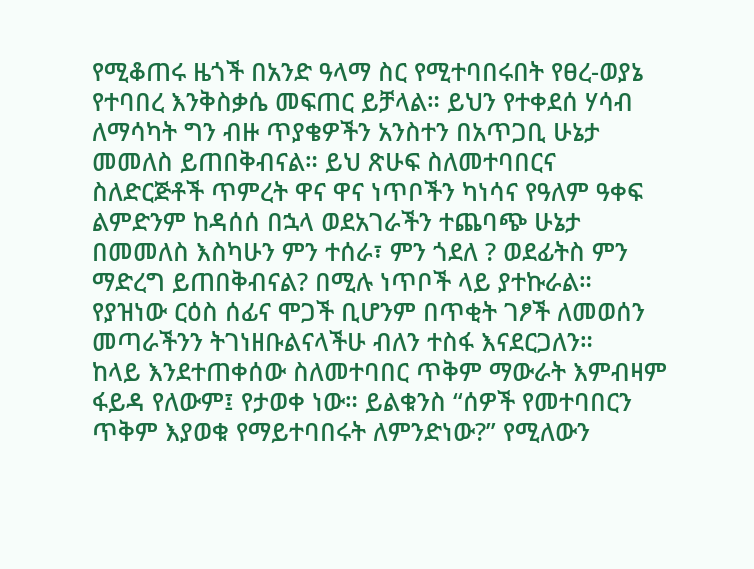የሚቆጠሩ ዜጎች በአንድ ዓላማ ስር የሚተባበሩበት የፀረ-ወያኔ የተባበረ እንቅስቃሴ መፍጠር ይቻላል። ይህን የተቀደሰ ሃሳብ ለማሳካት ግን ብዙ ጥያቄዎችን አንስተን በአጥጋቢ ሁኔታ መመለስ ይጠበቅብናል። ይህ ጽሁፍ ስለመተባበርና ስለድርጅቶች ጥምረት ዋና ዋና ነጥቦችን ካነሳና የዓለም ዓቀፍ ልምድንም ከዳሰሰ በኋላ ወደአገራችን ተጨባጭ ሁኔታ በመመለስ እስካሁን ምን ተሰራ፣ ምን ጎደለ ? ወደፊትስ ምን ማድረግ ይጠበቅብናል? በሚሉ ነጥቦች ላይ ያተኩራል። የያዝነው ርዕስ ሰፊና ሞጋች ቢሆንም በጥቂት ገፆች ለመወሰን መጣራችንን ትገነዘቡልናላችሁ ብለን ተስፋ እናደርጋለን።
ከላይ እንደተጠቀሰው ስለመተባበር ጥቅም ማውራት እምብዛም ፋይዳ የለውም፤ የታወቀ ነው። ይልቁንስ “ሰዎች የመተባበርን ጥቅም እያወቁ የማይተባበሩት ለምንድነው?” የሚለውን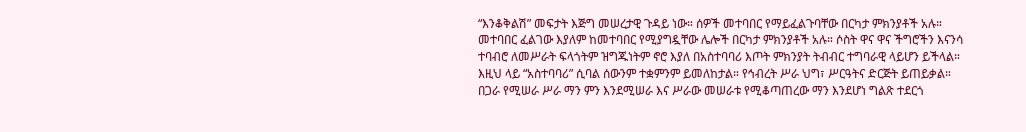“እንቆቅልሽ” መፍታት እጅግ መሠረታዊ ጉዳይ ነው። ሰዎች መተባበር የማይፈልጉባቸው በርካታ ምክንያቶች አሉ። መተባበር ፈልገው እያለም ከመተባበር የሚያግዷቸው ሌሎች በርካታ ምክንያቶች አሉ። ሶስት ዋና ዋና ችግሮችን እናንሳ
ተባብሮ ለመሥራት ፍላጎትም ዝግጁነትም ኖሮ እያለ በአስተባባሪ እጦት ምክንያት ትብብር ተግባራዊ ላይሆን ይችላል። እዚህ ላይ “አስተባባሪ” ሲባል ሰውንም ተቋምንም ይመለከታል። የኅብረት ሥራ ህግ፣ ሥርዓትና ድርጅት ይጠይቃል። በጋራ የሚሠራ ሥራ ማን ምን እንደሚሠራ እና ሥራው መሠራቱ የሚቆጣጠረው ማን እንደሆነ ግልጽ ተደርጎ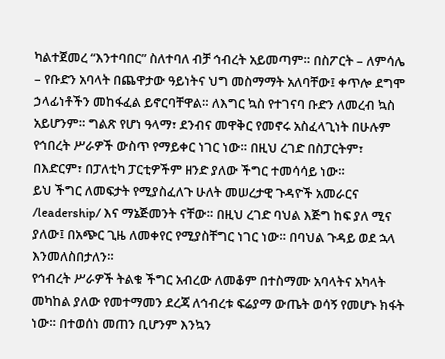ካልተጀመረ “እንተባበር” ስለተባለ ብቻ ኅብረት አይመጣም። በስፖርት – ለምሳሌ – የቡድን አባላት በጨዋታው ዓይነትና ህግ መስማማት አለባቸው፤ ቀጥሎ ደግሞ ኃላፊነቶችን መከፋፈል ይኖርባቸዋል። ለእግር ኳስ የተገናባ ቡድን ለመረብ ኳስ አይሆንም። ግልጽ የሆነ ዓላማ፣ ደንብና መዋቅር የመኖሩ አስፈላጊነት በሁሉም የኅበረት ሥራዎች ውስጥ የማይቀር ነገር ነው። በዚህ ረገድ በስፓርትም፣ በእድርም፣ በፓለቲካ ፓርቲዎችም ዘንድ ያለው ችግር ተመሳሳይ ነው።
ይህ ችግር ለመፍታት የሚያስፈለጉ ሁለት መሠረታዊ ጉዳዮች አመራርና /leadership/ እና ማኔጅመንት ናቸው። በዚህ ረገድ ባህል እጅግ ከፍ ያለ ሚና ያለው፤ በአጭር ጊዜ ለመቀየር የሚያስቸግር ነገር ነው። በባህል ጉዳይ ወደ ኋላ እንመለስበታለን።
የኅብረት ሥራዎች ትልቁ ችግር አብረው ለመቆም በተስማሙ አባላትና አካላት መካከል ያለው የመተማመን ደረጃ ለኅብረቱ ፍሬያማ ውጤት ወሳኝ የመሆኑ ክፋት ነው። በተወሰነ መጠን ቢሆንም እንኳን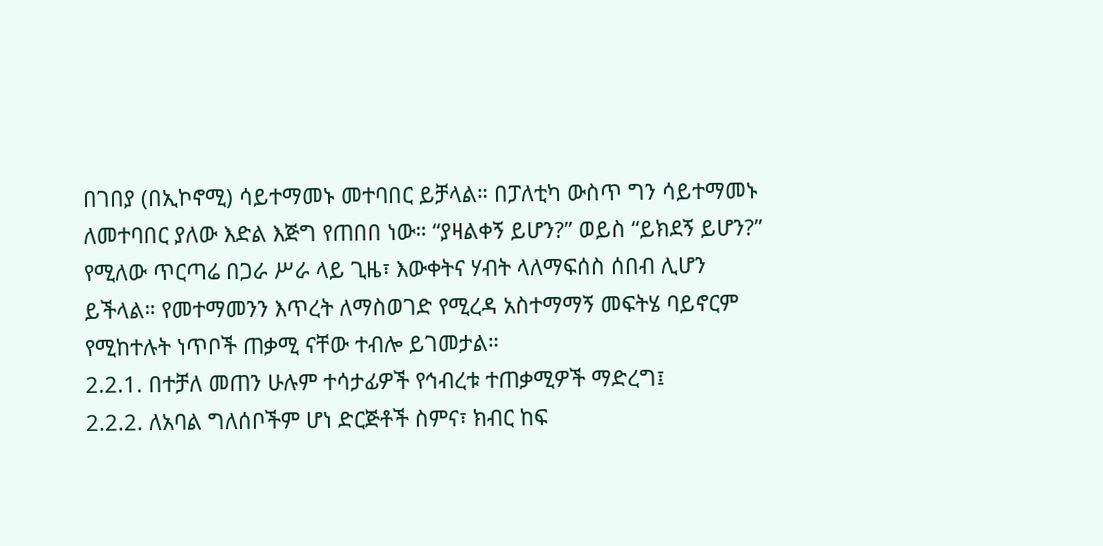በገበያ (በኢኮኖሚ) ሳይተማመኑ መተባበር ይቻላል። በፓለቲካ ውስጥ ግን ሳይተማመኑ ለመተባበር ያለው እድል እጅግ የጠበበ ነው። “ያዛልቀኝ ይሆን?” ወይስ “ይክደኝ ይሆን?” የሚለው ጥርጣሬ በጋራ ሥራ ላይ ጊዜ፣ እውቀትና ሃብት ላለማፍሰስ ሰበብ ሊሆን ይችላል። የመተማመንን እጥረት ለማስወገድ የሚረዳ አስተማማኝ መፍትሄ ባይኖርም የሚከተሉት ነጥቦች ጠቃሚ ናቸው ተብሎ ይገመታል።
2.2.1. በተቻለ መጠን ሁሉም ተሳታፊዎች የኅብረቱ ተጠቃሚዎች ማድረግ፤
2.2.2. ለአባል ግለሰቦችም ሆነ ድርጅቶች ስምና፣ ክብር ከፍ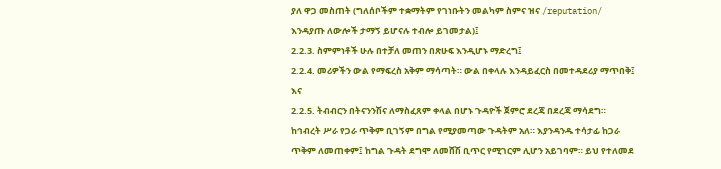ያለ ዋጋ መስጠት (ግለሰቦችም ተቋማትም የገነቡትን መልካም ስምና ዝና /reputation/ እንዳያጡ ለውሎች ታማኝ ይሆናሉ ተብሎ ይገመታል)፤
2.2.3. ስምምነቶች ሁሉ በተቻለ መጠን በጽሁፍ እንዲሆኑ ማድረግ፤
2.2.4. መሪዎችን ውል የማፍረስ አቅም ማሳጣት። ውል በቀላሉ እንዳይፈርስ በመተዳደሪያ ማጥበቅ፤ እና
2.2.5. ትብብርን በትናንንሽና ለማስፈጸም ቀላል በሆኑ ጉዳዮች ጀምሮ ደረጃ በደረጃ ማሳደግ።
ከኅብረት ሥራ የጋራ ጥቅም ቢገኝም በግል የሚያመጣው ጉዳትም አለ። እያንዳንዱ ተሳታፊ ከጋራ ጥቅም ለመጠቀም፤ ከግል ጉዳት ደግሞ ለመሸሽ ቢጥር የሚገርም ሊሆን አይገባም። ይህ የተለመደ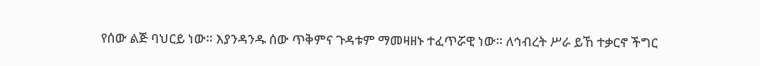የሰው ልጅ ባህርይ ነው። እያንዳንዱ ሰው ጥቅምና ጉዳቱም ማመዛዘኑ ተፈጥሯዊ ነው። ለኅብረት ሥራ ይኸ ተቃርኖ ችግር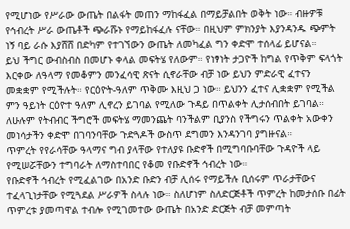የሚሆነው የሥራው ውጤት በልፋት መጠን ማከፋፈል በማይቻልበት ወቅት ነው። ብዙዎቹ የኅብረት ሥራ ውጤቶች ጭራሹኑ የማይከፋፈሉ ናቸው። በዚህም ምክንያት እያንዳንዱ ጭምት ነኝ ባይ ራሱ እያሸሸ በድካም የተገኘውን ውጤት ለመካፈል ግን ቀድሞ ተሰላፊ ይሆናል።
ይህ ችግር ውብስብስ በመሆኑ ቀላል መፍትሄ የለውም። የነፃነት ታጋዮች ከግል የጥቅም ፍላጎት እርቀው ለዓላማ የመቆምን መንፈሳዊ ጽናት ሲኖራቸው ብቻ ነው ይህን ምድራዊ ፈተናን መቋቋም የሚችሉት። የርዕዮት-ዓለም ጥቅሙ እዚህ ጋ ነው። ይህንን ፈተና ሊቋቋም የሚችል ምን ዓይነት ርዕዮተ ዓለም ሊኖረን ይገባል የሚለው ጉዳይ በጥልቀት ሊታሰብበት ይገባል።
ለሁሉም የትብብር ችግሮች መፍትሄ ማመንጨት ባንችልም ቢያንስ የችግሩን ጥልቀት አውቀን መነሳታችን ቀድሞ በገባንባቸው ጉድጓዶች ውስጥ ደግመን እንዳንገባ ያግዙናል።
ጥምረት የየራሳቸው ዓላማና ግብ ያላቸው የተለያዩ ቡድኖች በሚግባቡባቸው ጉዳዮች ላይ የሚሠሯቸውን ተግባራት ለማስተባበር የቆመ የቡድኖች ኅብረት ነው።
የቡድኖች ኅብረት የሚፈልገው በአንድ ቡድን ብቻ ሊሰሩ የማይችሉ ቢሰሩም ጥራታቸውና ተፈላጊነታቸው የሚጓደል ሥራዎች ስላሉ ነው። ስለሆነም ስለድርጅቶች ጥምረት ከመታሰቡ በፊት ጥምረቱ ያመጣዋል ተብሎ የሚገመተው ውጤት በአንድ ድርጅት ብቻ መምጣት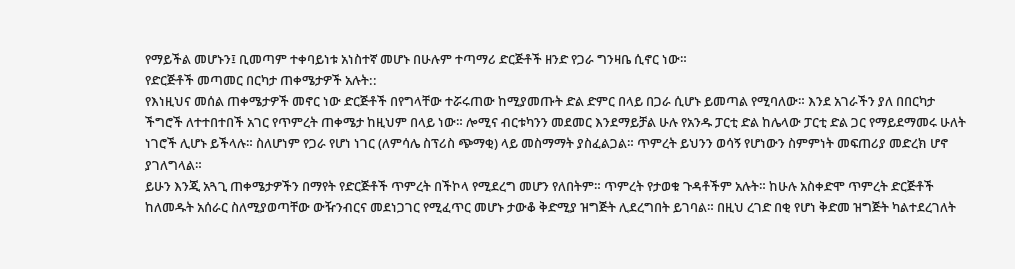የማይችል መሆኑን፤ ቢመጣም ተቀባይነቱ አነስተኛ መሆኑ በሁሉም ተጣማሪ ድርጅቶች ዘንድ የጋራ ግንዛቤ ሲኖር ነው።
የድርጅቶች መጣመር በርካታ ጠቀሜታዎች አሉት::
የእነዚህና መሰል ጠቀሜታዎች መኖር ነው ድርጅቶች በየግላቸው ተሯሩጠው ከሚያመጡት ድል ድምር በላይ በጋራ ሲሆኑ ይመጣል የሚባለው። እንደ አገራችን ያለ በበርካታ ችግሮች ለተተበተበች አገር የጥምረት ጠቀሜታ ከዚህም በላይ ነው። ሎሚና ብርቱካንን መደመር እንደማይቻል ሁሉ የአንዱ ፓርቲ ድል ከሌላው ፓርቲ ድል ጋር የማይደማመሩ ሁለት ነገሮች ሊሆኑ ይችላሉ። ስለሆነም የጋራ የሆነ ነገር (ለምሳሌ ስፕሪስ ጭማቂ) ላይ መስማማት ያስፈልጋል። ጥምረት ይህንን ወሳኝ የሆነውን ስምምነት መፍጠሪያ መድረክ ሆኖ ያገለግላል።
ይሁን እንጂ አጓጊ ጠቀሜታዎችን በማየት የድርጅቶች ጥምረት በችኮላ የሚደረግ መሆን የለበትም። ጥምረት የታወቁ ጉዳቶችም አሉት። ከሁሉ አስቀድሞ ጥምረት ድርጅቶች ከለመዱት አሰራር ስለሚያወጣቸው ውዥንብርና መደነጋገር የሚፈጥር መሆኑ ታውቆ ቅድሚያ ዝግጅት ሊደረግበት ይገባል። በዚህ ረገድ በቂ የሆነ ቅድመ ዝግጅት ካልተደረገለት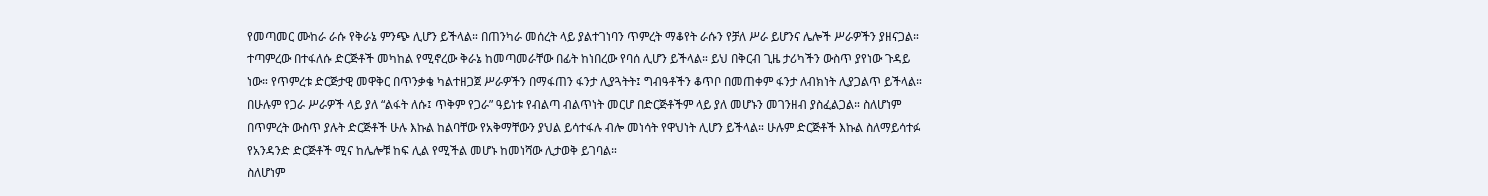የመጣመር ሙከራ ራሱ የቅራኔ ምንጭ ሊሆን ይችላል። በጠንካራ መሰረት ላይ ያልተገነባን ጥምረት ማቆየት ራሱን የቻለ ሥራ ይሆንና ሌሎች ሥራዎችን ያዘናጋል። ተጣምረው በተፋለሱ ድርጅቶች መካከል የሚኖረው ቅራኔ ከመጣመራቸው በፊት ከነበረው የባሰ ሊሆን ይችላል። ይህ በቅርብ ጊዜ ታሪካችን ውስጥ ያየነው ጉዳይ ነው። የጥምረቱ ድርጅታዊ መዋቅር በጥንቃቄ ካልተዘጋጀ ሥራዎችን በማፋጠን ፋንታ ሊያጓትት፤ ግብዓቶችን ቆጥቦ በመጠቀም ፋንታ ለብክነት ሊያጋልጥ ይችላል። በሁሉም የጋራ ሥራዎች ላይ ያለ “ልፋት ለሱ፤ ጥቅም የጋራ” ዓይነቱ የብልጣ ብልጥነት መርሆ በድርጅቶችም ላይ ያለ መሆኑን መገንዘብ ያስፈልጋል። ስለሆነም በጥምረት ውስጥ ያሉት ድርጅቶች ሁሉ እኩል ከልባቸው የአቅማቸውን ያህል ይሳተፋሉ ብሎ መነሳት የዋህነት ሊሆን ይችላል። ሁሉም ድርጅቶች እኩል ስለማይሳተፉ የአንዳንድ ድርጅቶች ሚና ከሌሎቹ ከፍ ሊል የሚችል መሆኑ ከመነሻው ሊታወቅ ይገባል።
ስለሆነም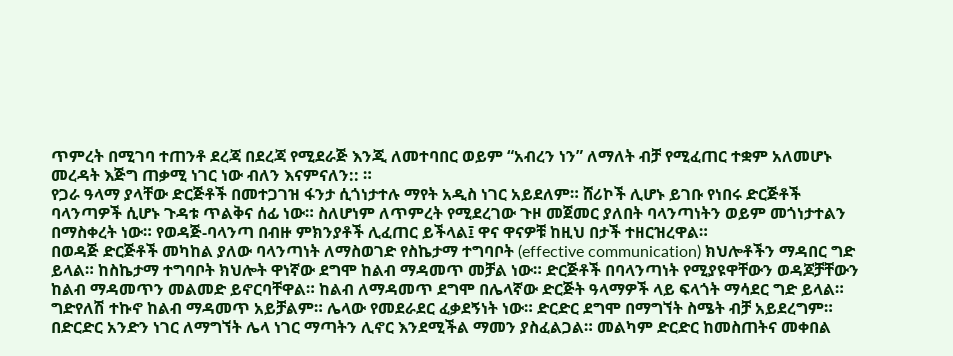ጥምረት በሚገባ ተጠንቶ ደረጃ በደረጃ የሚደራጅ እንጂ ለመተባበር ወይም “አብረን ነን” ለማለት ብቻ የሚፈጠር ተቋም አለመሆኑ መረዳት እጅግ ጠቃሚ ነገር ነው ብለን እናምናለን:: ።
የጋራ ዓላማ ያላቸው ድርጅቶች በመተጋገዝ ፋንታ ሲጎነታተሉ ማየት አዲስ ነገር አይደለም። ሸሪኮች ሊሆኑ ይገቡ የነበሩ ድርጅቶች ባላንጣዎች ሲሆኑ ጉዳቱ ጥልቅና ሰፊ ነው። ስለሆነም ለጥምረት የሚደረገው ጉዞ መጀመር ያለበት ባላንጣነትን ወይም መጎነታተልን በማስቀረት ነው። የወዳጅ-ባላንጣ በብዙ ምክንያቶች ሊፈጠር ይችላል፤ ዋና ዋናዎቹ ከዚህ በታች ተዘርዝረዋል።
በወዳጅ ድርጅቶች መካከል ያለው ባላንጣነት ለማስወገድ የስኬታማ ተግባቦት (effective communication) ክህሎቶችን ማዳበር ግድ ይላል። ከስኬታማ ተግባቦት ክህሎት ዋነኛው ደግሞ ከልብ ማዳመጥ መቻል ነው። ድርጅቶች በባላንጣነት የሚያዩዋቸውን ወዳጆቻቸውን ከልብ ማዳመጥን መልመድ ይኖርባቸዋል። ከልብ ለማዳመጥ ደግሞ በሌላኛው ድርጅት ዓላማዎች ላይ ፍላጎት ማሳደር ግድ ይላል። ግድየለሽ ተኩኖ ከልብ ማዳመጥ አይቻልም። ሌላው የመደራደር ፈቃደኝነት ነው። ድርድር ደግሞ በማግኘት ስሜት ብቻ አይደረግም። በድርድር አንድን ነገር ለማግኘት ሌላ ነገር ማጣትን ሊኖር እንደሚችል ማመን ያስፈልጋል። መልካም ድርድር ከመስጠትና መቀበል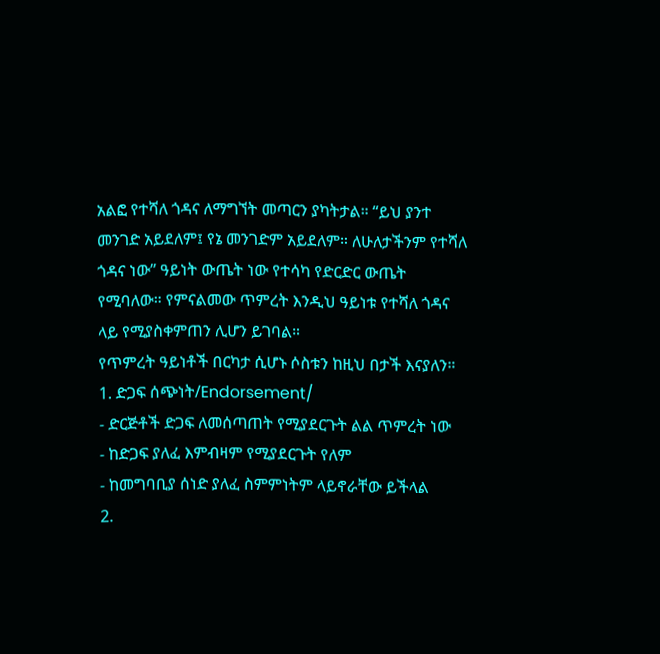አልፎ የተሻለ ጎዳና ለማግኘት መጣርን ያካትታል። “ይህ ያንተ መንገድ አይደለም፤ የኔ መንገድም አይደለም። ለሁለታችንም የተሻለ ጎዳና ነው” ዓይነት ውጤት ነው የተሳካ የድርድር ውጤት የሚባለው። የምናልመው ጥምረት እንዲህ ዓይነቱ የተሻለ ጎዳና ላይ የሚያስቀምጠን ሊሆን ይገባል።
የጥምረት ዓይነቶች በርካታ ሲሆኑ ሶስቱን ከዚህ በታች እናያለን።
1. ድጋፍ ሰጭነት/Endorsement/
- ድርጅቶች ድጋፍ ለመሰጣጠት የሚያደርጉት ልል ጥምረት ነው
- ከድጋፍ ያለፈ እምብዛም የሚያደርጉት የለም
- ከመግባቢያ ሰነድ ያለፈ ስምምነትም ላይኖራቸው ይችላል
2.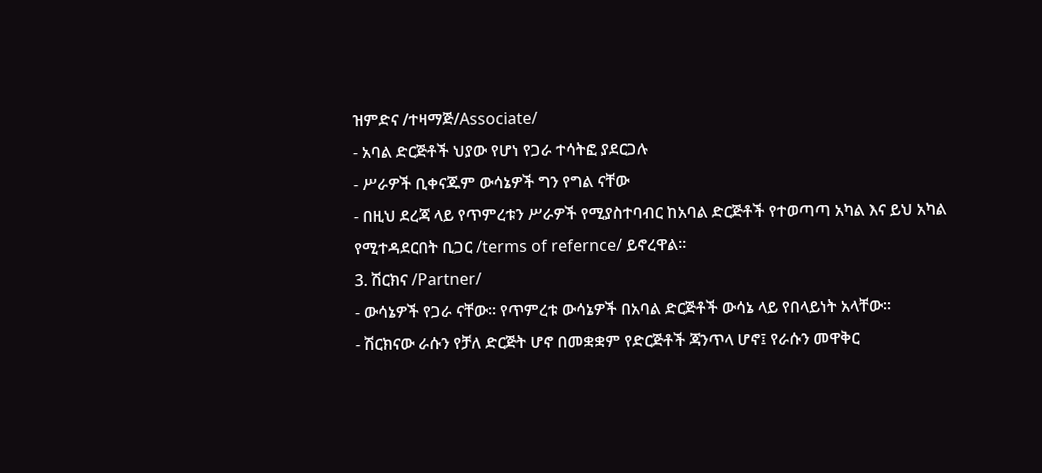ዝምድና /ተዛማጅ/Associate/
- አባል ድርጅቶች ህያው የሆነ የጋራ ተሳትፎ ያደርጋሉ
- ሥራዎች ቢቀናጁም ውሳኔዎች ግን የግል ናቸው
- በዚህ ደረጃ ላይ የጥምረቱን ሥራዎች የሚያስተባብር ከአባል ድርጅቶች የተወጣጣ አካል እና ይህ አካል የሚተዳደርበት ቢጋር /terms of refernce/ ይኖረዋል።
3. ሽርክና /Partner/
- ውሳኔዎች የጋራ ናቸው። የጥምረቱ ውሳኔዎች በአባል ድርጅቶች ውሳኔ ላይ የበላይነት አላቸው።
- ሽርክናው ራሱን የቻለ ድርጅት ሆኖ በመቋቋም የድርጅቶች ጃንጥላ ሆኖ፤ የራሱን መዋቅር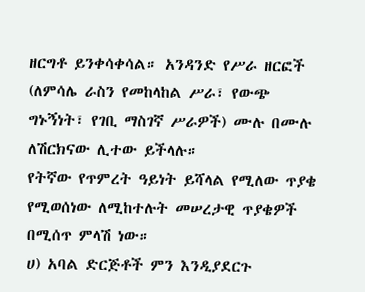ዘርግቶ ይንቀሳቀሳል። አንዳንድ የሥራ ዘርፎች (ለምሳሌ ራስን የመከላከል ሥራ፣ የውጭ ግኑኝነት፣ የገቢ ማስገኛ ሥራዎች) ሙሉ በሙሉ ለሽርክናው ሊተው ይችላሉ።
የትኛው የጥምረት ዓይነት ይሻላል የሚለው ጥያቄ የሚወሰነው ለሚከተሉት መሠረታዊ ጥያቄዎች በሚሰጥ ምላሽ ነው።
ሀ) አባል ድርጅቶች ምን እንዲያደርጉ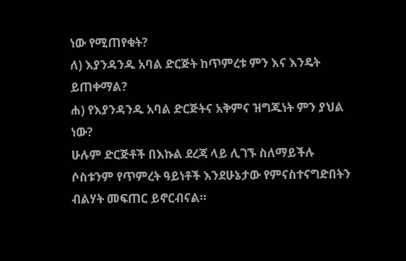ነው የሚጠየቁት?
ለ) እያንዳንዱ አባል ድርጅት ከጥምረቱ ምን እና እንዴት ይጠቀማል?
ሐ) የእያንዳንዱ አባል ድርጅትና አቅምና ዝግጁነት ምን ያህል ነው?
ሁሉም ድርጅቶች በእኩል ደረጃ ላይ ሊገኙ ስለማይችሉ ሶስቱንም የጥምረት ዓይነቶች እንደሁኔታው የምናስተናግድበትን ብልሃት መፍጠር ይኖርብናል።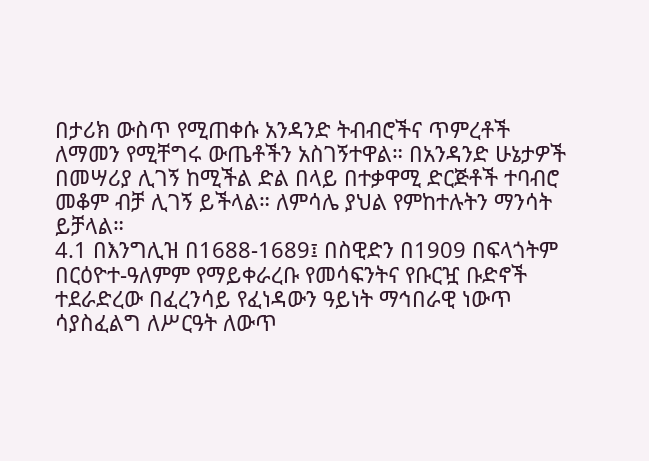በታሪክ ውስጥ የሚጠቀሱ አንዳንድ ትብብሮችና ጥምረቶች ለማመን የሚቸግሩ ውጤቶችን አስገኝተዋል። በአንዳንድ ሁኔታዎች በመሣሪያ ሊገኝ ከሚችል ድል በላይ በተቃዋሚ ድርጅቶች ተባብሮ መቆም ብቻ ሊገኝ ይችላል። ለምሳሌ ያህል የምከተሉትን ማንሳት ይቻላል።
4.1 በእንግሊዝ በ1688-1689፤ በስዊድን በ1909 በፍላጎትም በርዕዮተ-ዓለምም የማይቀራረቡ የመሳፍንትና የቡርዧ ቡድኖች ተደራድረው በፈረንሳይ የፈነዳውን ዓይነት ማኅበራዊ ነውጥ ሳያስፈልግ ለሥርዓት ለውጥ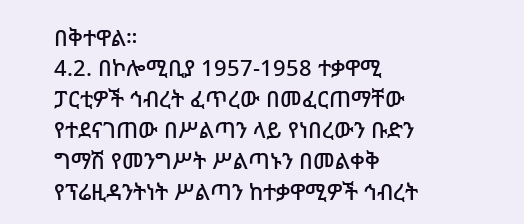በቅተዋል።
4.2. በኮሎሚቢያ 1957-1958 ተቃዋሚ ፓርቲዎች ኅብረት ፈጥረው በመፈርጠማቸው የተደናገጠው በሥልጣን ላይ የነበረውን ቡድን ግማሽ የመንግሥት ሥልጣኑን በመልቀቅ የፕሬዚዳንትነት ሥልጣን ከተቃዋሚዎች ኅብረት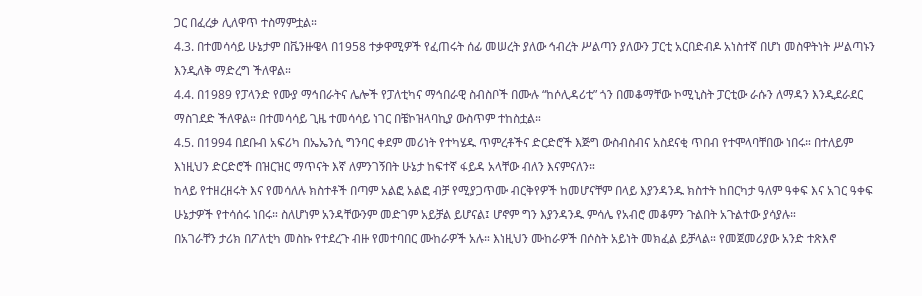ጋር በፈረቃ ሊለዋጥ ተስማምቷል።
4.3. በተመሳሳይ ሁኔታም በቬንዙዌላ በ1958 ተቃዋሚዎች የፈጠሩት ሰፊ መሠረት ያለው ኅብረት ሥልጣን ያለውን ፓርቲ አርበድብዶ አነስተኛ በሆነ መስዋትነት ሥልጣኑን እንዲለቅ ማድረግ ችለዋል።
4.4. በ1989 የፓላንድ የሙያ ማኅበራትና ሌሎች የፓለቲካና ማኅበራዊ ስብስቦች በሙሉ “ከሶሊዳሪቲ” ጎን በመቆማቸው ኮሚኒስት ፓርቲው ራሱን ለማዳን እንዲደራደር ማስገደድ ችለዋል። በተመሳሳይ ጊዜ ተመሳሳይ ነገር በቼኮዝላባኪያ ውስጥም ተከስቷል።
4.5. በ1994 በደቡብ አፍሪካ በኤኤንሲ ግንባር ቀደም መሪነት የተካሄዱ ጥምረቶችና ድርድሮች እጅግ ውስብስብና አስደናቂ ጥበብ የተሞላባቸበው ነበሩ። በተለይም እነዚህን ድርድሮች በዝርዝር ማጥናት እኛ ለምንገኝበት ሁኔታ ከፍተኛ ፋይዳ አላቸው ብለን እናምናለን።
ከላይ የተዘረዘሩት እና የመሳለሉ ክስተቶች በጣም አልፎ አልፎ ብቻ የሚያጋጥሙ ብርቅየዎች ከመሆናቸም በላይ እያንዳንዱ ክስተት ከበርካታ ዓለም ዓቀፍ እና አገር ዓቀፍ ሁኔታዎች የተሳሰሩ ነበሩ። ስለሆነም አንዳቸውንም መድገም አይቻል ይሆናል፤ ሆኖም ግን እያንዳንዱ ምሳሌ የአብሮ መቆምን ጉልበት አጉልተው ያሳያሉ።
በአገራቸን ታሪክ በፖለቲካ መስኩ የተደረጉ ብዙ የመተባበር ሙከራዎች አሉ። እነዚህን ሙከራዎች በሶስት አይነት መክፈል ይቻላል። የመጀመሪያው አንድ ተጽእኖ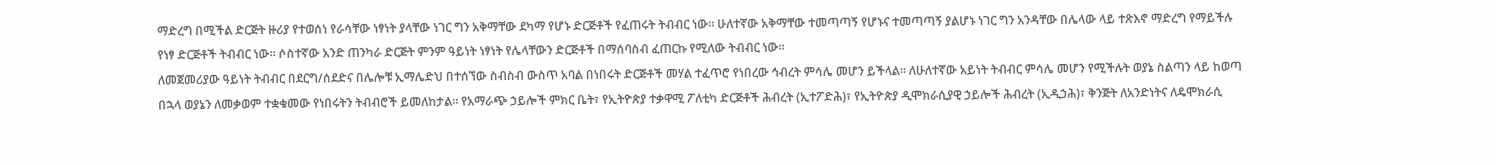ማድረግ በሚችል ድርጅት ዙሪያ የተወሰነ የራሳቸው ነፃነት ያላቸው ነገር ግን አቅማቸው ደካማ የሆኑ ድርጅቶች የፈጠሩት ትብብር ነው። ሁለተኛው አቅማቸው ተመጣጣኝ የሆኑና ተመጣጣኝ ያልሆኑ ነገር ግን አንዳቸው በሌላው ላይ ተጽእኖ ማድረግ የማይችሉ የነፃ ድርጅቶች ትብብር ነው። ሶስተኛው አንድ ጠንካራ ድርጅት ምንም ዓይነት ነፃነት የሌላቸውን ድርጅቶች በማሰባስብ ፈጠርኩ የሚለው ትብብር ነው።
ለመጀመሪያው ዓይነት ትብብር በደርግ/ሰደድና በሌሎቹ ኢማሌድህ በተሰኘው ስብስብ ውስጥ አባል በነበሩት ድርጅቶች መሃል ተፈጥሮ የነበረው ኅብረት ምሳሌ መሆን ይችላል። ለሁለተኛው አይነት ትብብር ምሳሌ መሆን የሚችሉት ወያኔ ስልጣን ላይ ከወጣ በኋላ ወያኔን ለመቃወም ተቋቁመው የነበሩትን ትብብሮች ይመለከታል። የአማራጭ ኃይሎች ምክር ቤት፣ የኢትዮጵያ ተቃዋሚ ፖለቲካ ድርጅቶች ሕብረት (ኢተፖድሕ)፣ የኢትዮጵያ ዲሞክራሲያዊ ኃይሎች ሕብረት (ኢዲኃሕ)፣ ቅንጅት ለአንድነትና ለዴሞክራሲ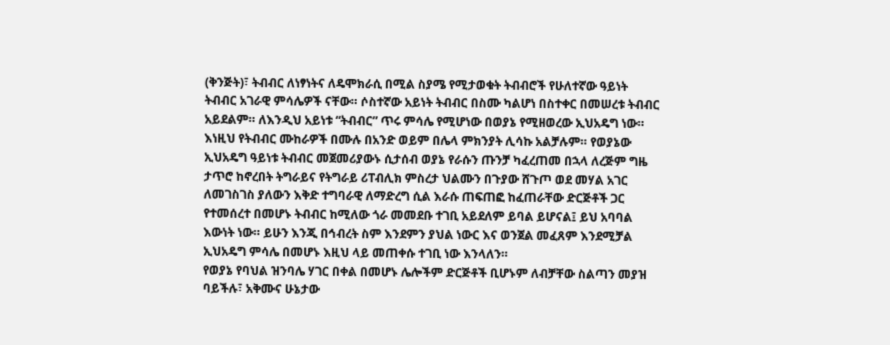(ቅንጅት)፣ ትብብር ለነፃነትና ለዴሞክራሲ በሚል ስያሜ የሚታወቁት ትብብሮች የሁለተኛው ዓይነት ትብብር አገራዊ ምሳሌዎች ናቸው። ሶስተኛው አይነት ትብብር በስሙ ካልሆነ በስተቀር በመሠረቱ ትብብር አይደልም። ለእንዲህ አይነቱ “ትብብር” ጥሩ ምሳሌ የሚሆነው በወያኔ የሚዘወረው ኢህአዴግ ነው።
እነዚህ የትብብር ሙከራዎች በሙሉ በአንድ ወይም በሌላ ምክንያት ሊሳኩ አልቻሉም። የወያኔው ኢህአዴግ ዓይነቱ ትብብር መጀመሪያውኑ ሲታሰብ ወያኔ የራሱን ጡንቻ ካፈረጠመ በኋላ ለረጅም ግዜ ታጥሮ ከኖረበት ትግራይና የትግራይ ሪፐብሊክ ምስረታ ህልሙን በጉያው ሸጉጦ ወደ መሃል አገር ለመገስገስ ያለውን እቅድ ተግባራዊ ለማድረግ ሲል እራሱ ጠፍጠፎ ከፈጠራቸው ድርጅቶች ጋር የተመሰረተ በመሆኑ ትብብር ከሚለው ጎራ መመደቡ ተገቢ አይደለም ይባል ይሆናል፤ ይህ አባባል እውነት ነው። ይሁን እንጂ በኅብረት ስም እንደምን ያህል ነውር እና ወንጀል መፈጸም እንደሚቻል ኢህአዴግ ምሳሌ በመሆኑ እዚህ ላይ መጠቀሱ ተገቢ ነው እንላለን።
የወያኔ የባህል ዝንባሌ ሃገር በቀል በመሆኑ ሌሎችም ድርጅቶች ቢሆኑም ለብቻቸው ስልጣን መያዝ ባይችሉ፣ አቅሙና ሁኔታው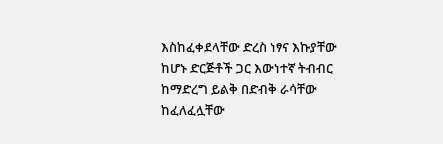እስከፈቀደላቸው ድረስ ነፃና እኩያቸው ከሆኑ ድርጅቶች ጋር እውነተኛ ትብብር ከማድረግ ይልቅ በድብቅ ራሳቸው ከፈለፈሏቸው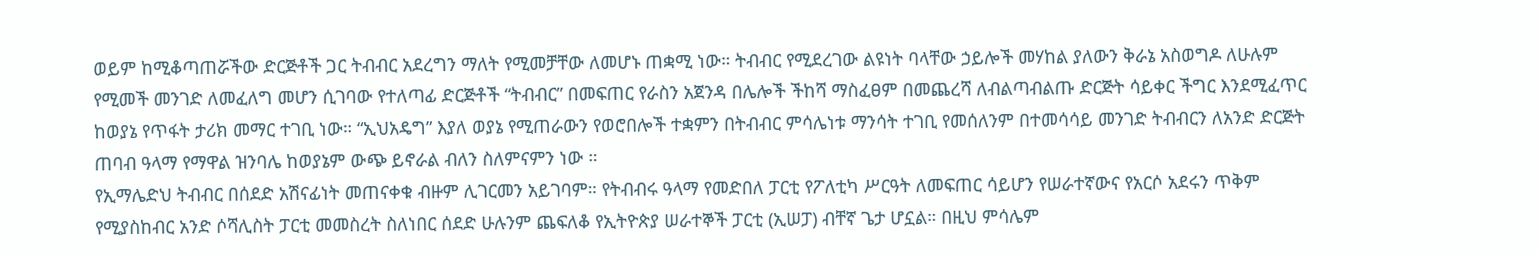ወይም ከሚቆጣጠሯችው ድርጅቶች ጋር ትብብር አደረግን ማለት የሚመቻቸው ለመሆኑ ጠቋሚ ነው። ትብብር የሚደረገው ልዩነት ባላቸው ኃይሎች መሃከል ያለውን ቅራኔ አስወግዶ ለሁሉም የሚመች መንገድ ለመፈለግ መሆን ሲገባው የተለጣፊ ድርጅቶች “ትብብር” በመፍጠር የራስን አጀንዳ በሌሎች ችከሻ ማስፈፀም በመጨረሻ ለብልጣብልጡ ድርጅት ሳይቀር ችግር እንደሚፈጥር ከወያኔ የጥፋት ታሪክ መማር ተገቢ ነው። “ኢህአዴግ” እያለ ወያኔ የሚጠራውን የወሮበሎች ተቋምን በትብብር ምሳሌነቱ ማንሳት ተገቢ የመሰለንም በተመሳሳይ መንገድ ትብብርን ለአንድ ድርጅት ጠባብ ዓላማ የማዋል ዝንባሌ ከወያኔም ውጭ ይኖራል ብለን ስለምናምን ነው ።
የኢማሌድህ ትብብር በሰደድ አሽናፊነት መጠናቀቁ ብዙም ሊገርመን አይገባም። የትብብሩ ዓላማ የመድበለ ፓርቲ የፖለቲካ ሥርዓት ለመፍጠር ሳይሆን የሠራተኛውና የአርሶ አደሩን ጥቅም የሚያስከብር አንድ ሶሻሊስት ፓርቲ መመስረት ስለነበር ሰደድ ሁሉንም ጨፍለቆ የኢትዮጵያ ሠራተኞች ፓርቲ (ኢሠፓ) ብቸኛ ጌታ ሆኗል። በዚህ ምሳሌም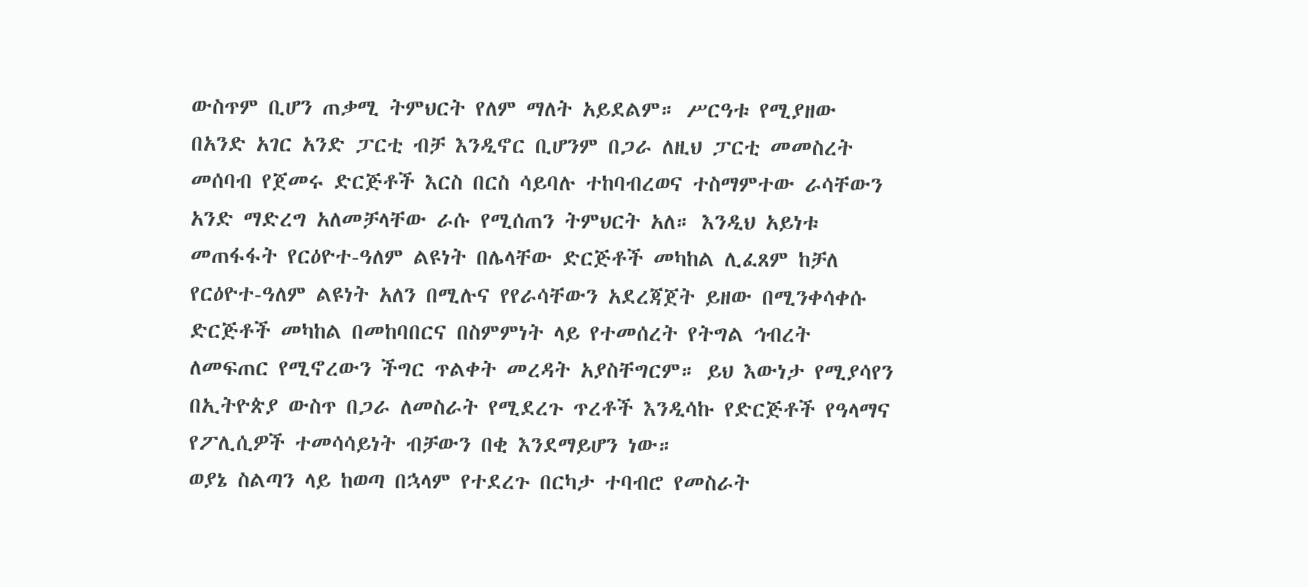ውስጥም ቢሆን ጠቃሚ ትምህርት የለም ማለት አይደልም። ሥርዓቱ የሚያዘው በአንድ አገር አንድ ፓርቲ ብቻ እንዲኖር ቢሆንም በጋራ ለዚህ ፓርቲ መመስረት መሰባብ የጀመሩ ድርጅቶች እርስ በርስ ሳይባሉ ተከባብረወና ተስማምተው ራሳቸውን አንድ ማድረግ አለመቻላቸው ራሱ የሚሰጠን ትምህርት አለ። እንዲህ አይነቱ መጠፋፋት የርዕዮተ-ዓለም ልዩነት በሌላቸው ድርጅቶች መካከል ሊፈጸም ከቻለ የርዕዮተ-ዓለም ልዩነት አለን በሚሉና የየራሳቸውን አደረጃጀት ይዘው በሚንቀሳቀሱ ድርጅቶች መካከል በመከባበርና በስምምነት ላይ የተመሰረት የትግል ኅብረት ለመፍጠር የሚኖረውን ችግር ጥልቀት መረዳት አያስቸግርም። ይህ እውነታ የሚያሳየን በኢትዮጵያ ውስጥ በጋራ ለመስራት የሚደረጉ ጥረቶች እንዲሳኩ የድርጅቶች የዓላማና የፖሊሲዎች ተመሳሳይነት ብቻውን በቂ እንደማይሆን ነው።
ወያኔ ስልጣን ላይ ከወጣ በኋላም የተደረጉ በርካታ ተባብሮ የመስራት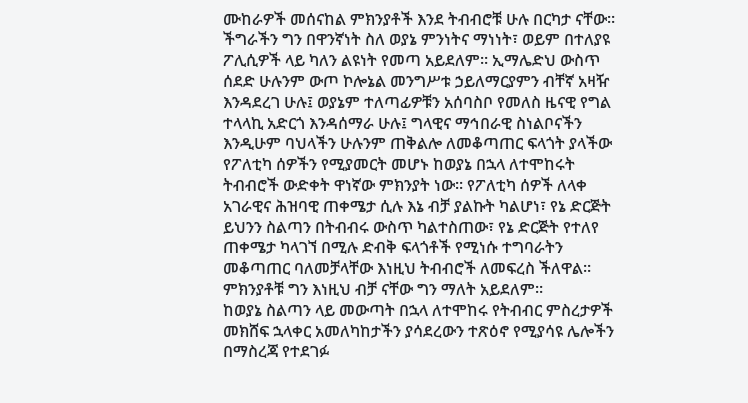ሙከራዎች መሰናከል ምክንያቶች እንደ ትብብሮቹ ሁሉ በርካታ ናቸው። ችግራችን ግን በዋንኛነት ስለ ወያኔ ምንነትና ማነነት፣ ወይም በተለያዩ ፖሊሲዎች ላይ ካለን ልዩነት የመጣ አይደለም። ኢማሌድህ ውስጥ ሰደድ ሁሉንም ውጦ ኮሎኔል መንግሥቱ ኃይለማርያምን ብቸኛ አዛዥ እንዳደረገ ሁሉ፤ ወያኔም ተለጣፊዎቹን አሰባስቦ የመለስ ዜናዊ የግል ተላላኪ አድርጎ እንዳሰማራ ሁሉ፤ ግላዊና ማኅበራዊ ስነልቦናችን እንዲሁም ባህላችን ሁሉንም ጠቅልሎ ለመቆጣጠር ፍላጎት ያላችው የፖለቲካ ሰዎችን የሚያመርት መሆኑ ከወያኔ በኋላ ለተሞከሩት ትብብሮች ውድቀት ዋነኛው ምክንያት ነው። የፖለቲካ ሰዎች ለላቀ አገራዊና ሕዝባዊ ጠቀሜታ ሲሉ እኔ ብቻ ያልኩት ካልሆነ፣ የኔ ድርጅት ይህንን ስልጣን በትብብሩ ውስጥ ካልተስጠው፣ የኔ ድርጅት የተለየ ጠቀሜታ ካላገኘ በሚሉ ድብቅ ፍላጎቶች የሚነሱ ተግባራትን መቆጣጠር ባለመቻላቸው እነዚህ ትብብሮች ለመፍረስ ችለዋል። ምክንያቶቹ ግን እነዚህ ብቻ ናቸው ግን ማለት አይደለም።
ከወያኔ ስልጣን ላይ መውጣት በኋላ ለተሞከሩ የትብብር ምስረታዎች መክሸፍ ኋላቀር አመለካከታችን ያሳደረውን ተጽዕኖ የሚያሳዩ ሌሎችን በማስረጃ የተደገፉ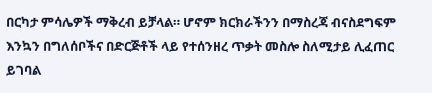በርካታ ምሳሌዎች ማቅረብ ይቻላል። ሆኖም ክርክራችንን በማስረጃ ብናስደግፍም እንኳን በግለሰቦችና በድርጅቶች ላይ የተሰንዘረ ጥቃት መስሎ ስለሚታይ ሊፈጠር ይገባል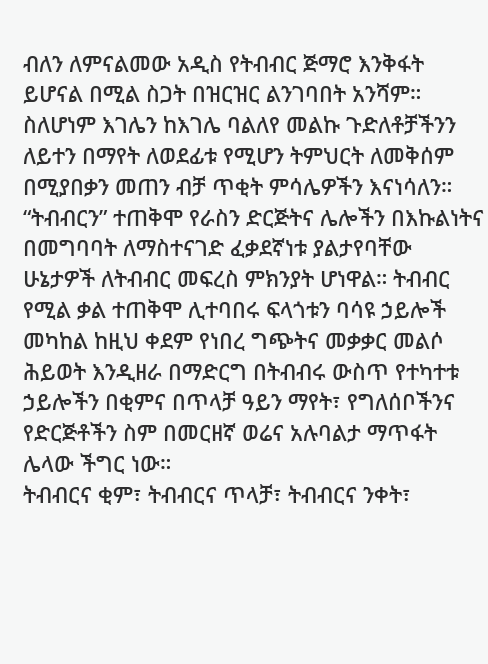ብለን ለምናልመው አዲስ የትብብር ጅማሮ እንቅፋት ይሆናል በሚል ስጋት በዝርዝር ልንገባበት አንሻም። ስለሆነም እገሌን ከእገሌ ባልለየ መልኩ ጉድለቶቻችንን ለይተን በማየት ለወደፊቱ የሚሆን ትምህርት ለመቅሰም በሚያበቃን መጠን ብቻ ጥቂት ምሳሌዎችን እናነሳለን።
“ትብብርን” ተጠቅሞ የራስን ድርጅትና ሌሎችን በእኩልነትና በመግባባት ለማስተናገድ ፈቃደኛነቱ ያልታየባቸው ሁኔታዎች ለትብብር መፍረስ ምክንያት ሆነዋል። ትብብር የሚል ቃል ተጠቅሞ ሊተባበሩ ፍላጎቱን ባሳዩ ኃይሎች መካከል ከዚህ ቀደም የነበረ ግጭትና መቃቃር መልሶ ሕይወት እንዲዘራ በማድርግ በትብብሩ ውስጥ የተካተቱ ኃይሎችን በቂምና በጥላቻ ዓይን ማየት፣ የግለሰቦችንና የድርጅቶችን ስም በመርዘኛ ወሬና አሉባልታ ማጥፋት ሌላው ችግር ነው።
ትብብርና ቂም፣ ትብብርና ጥላቻ፣ ትብብርና ንቀት፣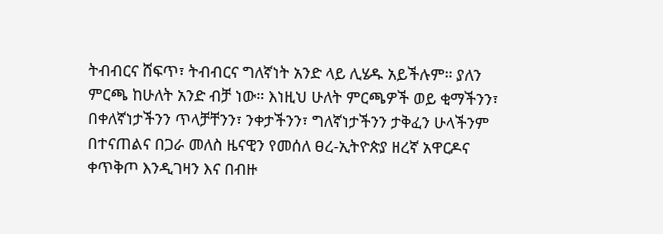ትብብርና ሸፍጥ፣ ትብብርና ግለኛነት አንድ ላይ ሊሄዱ አይችሉም። ያለን ምርጫ ከሁለት አንድ ብቻ ነው። እነዚህ ሁለት ምርጫዎች ወይ ቂማችንን፣ በቀለኛነታችንን ጥላቻቸንን፣ ንቀታችንን፣ ግለኛነታችንን ታቅፈን ሁላችንም በተናጠልና በጋራ መለስ ዜናዊን የመሰለ ፀረ-ኢትዮጵያ ዘረኛ አዋርዶና ቀጥቅጦ እንዲገዛን እና በብዙ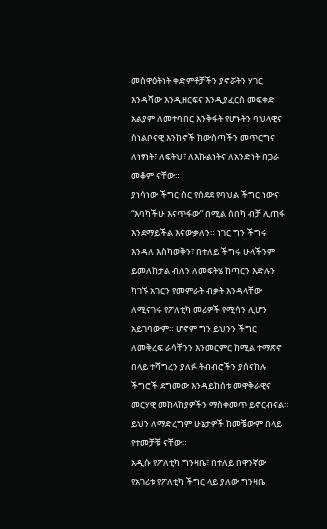መስዋዕትነት ቀድምቶቻችን ያኖሯትን ሃገር እንዳሻው እንዲዘርፍና እንዲያፈርስ መፍቀድ አልያም ለመተባበር እንቅፋት የሆኑትን ባህላዊና ስነልቦናዊ እንከኖች ከውስጣችን መጥርግና ለነፃነት፣ ለፍትህ፣ ለእኩልነትና ለአንድነት በጋራ መቆም ናቸው።
ያነሳነው ችግር ስር የሰደደ የባህል ችግር ነውና “እባካችሁ እናጥፋው” በሚል ሰበካ ብቻ ሊጠፋ እንደማይችል እናውቃለን። ነገር ግን ችግሩ እንዳለ እስካወቅን፣ በተለይ ችግሩ ሁላችንም ይመለከታል ብለን ለመፍትሄ ከጣርን እድሉን ካገኙ አገርን የመምራት ብቃት እንዳላቸው ለሚናገሩ የፖለቲካ መሪዎች የሚሳን ሊሆን አይገባውም። ሆኖም ግን ይህንን ችግር ለመቅረፍ ራሳቸንን እንመርምር ከሚል ተማጽኖ በላይ ተሻግረን ያለፉ ትብብሮችን ያሰናከሉ ችግሮች ደግመው እንዳይከሰቱ መዋቅራዊና መርሃዊ መከላከያዎችን ማስቀመጥ ይኖርብናል። ይህን ለማድረግም ሁኔታዎች ከመቼውም በላይ የተመቻቹ ናቸው።
አዲሱ የፖለቲካ ግንዛቤ፣ በተለይ በዋንኛው የአገሪቱ የፖለቲካ ችግር ላይ ያለው ግንዛቤ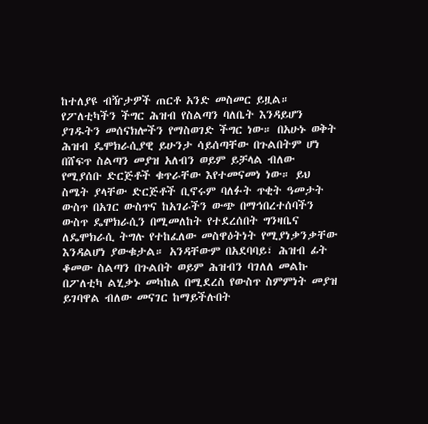ከተለያዩ ብዥታዎች ጠርቶ አንድ መስመር ይዟል። የፖለቲካችን ችግር ሕዝብ የስልጣን ባለቤት እንዳይሆን ያገዱትን መሰናክሎችን የማስወገድ ችግር ነው። በአሁኑ ወቅት ሕዝብ ዴሞክራሲያዊ ይሁንታ ሳይሰጣቸው በጉልበትም ሆነ በሸፍጥ ስልጣን መያዝ አለብን ወይም ይቻላል ብለው የሚያሰቡ ድርጅቶች ቁጥራቸው እየተመናመነ ነው። ይህ ስሜት ያላቸው ድርጅቶች ቢኖሩም ባለፉት ጥቂት ዓመታት ውስጥ በአገር ውስጥና ከአገራችን ውጭ በማኅበረተሰባችን ውስጥ ዴሞክራሲን በሚመለከት የተደረሰበት ግንዛቤና ለዴሞክራሲ ትግሉ የተከፈለው መስዋዕትነት የሚያነቃንቃቸው እንዳልሆነ ያውቁታል። አንዳቸውም በአደባባይ፣ ሕዝብ ፊት ቆመው ስልጣን በጉልበት ወይም ሕዝብን ባገለለ መልኩ በፖለቲካ ልሂቃኑ መካከል በሚደረስ የውስጥ ስምምነት መያዝ ይገባዋል ብለው መናገር ከማይችሉበት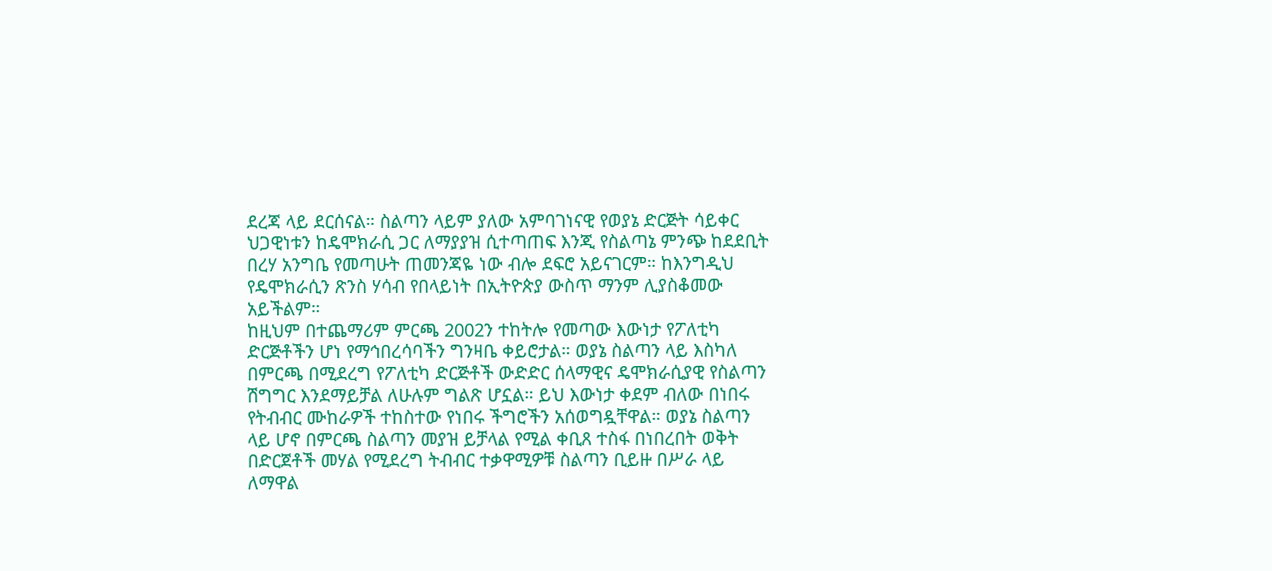ደረጃ ላይ ደርሰናል። ስልጣን ላይም ያለው አምባገነናዊ የወያኔ ድርጅት ሳይቀር ህጋዊነቱን ከዴሞክራሲ ጋር ለማያያዝ ሲተጣጠፍ እንጂ የስልጣኔ ምንጭ ከደደቢት በረሃ አንግቤ የመጣሁት ጠመንጃዬ ነው ብሎ ደፍሮ አይናገርም። ከእንግዲህ የዴሞክራሲን ጽንስ ሃሳብ የበላይነት በኢትዮጵያ ውስጥ ማንም ሊያስቆመው አይችልም።
ከዚህም በተጨማሪም ምርጫ 2002ን ተከትሎ የመጣው እውነታ የፖለቲካ ድርጅቶችን ሆነ የማኅበረሳባችን ግንዛቤ ቀይሮታል። ወያኔ ስልጣን ላይ እስካለ በምርጫ በሚደረግ የፖለቲካ ድርጅቶች ውድድር ሰላማዊና ዴሞክራሲያዊ የስልጣን ሽግግር እንደማይቻል ለሁሉም ግልጽ ሆኗል። ይህ እውነታ ቀደም ብለው በነበሩ የትብብር ሙከራዎች ተከስተው የነበሩ ችግሮችን አሰወግዷቸዋል። ወያኔ ስልጣን ላይ ሆኖ በምርጫ ስልጣን መያዝ ይቻላል የሚል ቀቢጸ ተስፋ በነበረበት ወቅት በድርጀቶች መሃል የሚደረግ ትብብር ተቃዋሚዎቹ ስልጣን ቢይዙ በሥራ ላይ ለማዋል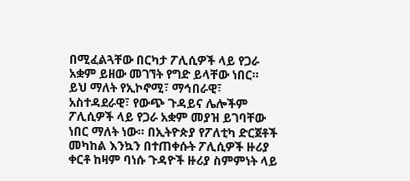በሚፈልጓቸው በርካታ ፖሊሲዎች ላይ የጋራ አቋም ይዘው መገኘት የግድ ይላቸው ነበር። ይህ ማለት የኢኮኖሚ፣ ማኅበራዊ፣ አስተዳደራዊ፣ የውጭ ጉዳይና ሌሎችም ፖሊሲዎች ላይ የጋራ አቋም መያዝ ይገባቸው ነበር ማለት ነው። በኢትዮጵያ የፖለቲካ ድርጀቶች መካከል እንኳን በተጠቀሱት ፖሊሲዎች ዙሪያ ቀርቶ ከዛም ባነሱ ጉዳዮች ዙሪያ ስምምነት ላይ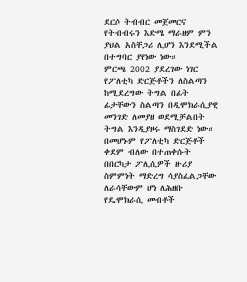ደርሶ ትብብር መጀመርና የትብብሩን እድሜ ማራዘም ምን ያህል አስቸጋሪ ሊሆን እንደሚችል በተግባር ያየነው ነው።
ምርጫ 2002 ያደረገው ነገር የፖለቲካ ድርጅቶችን ለስልጣን ከሚደረግው ትግል በፊት ፊታቸውን ስልጣን በዲሞክራሲያዊ መንገድ ለመያዘ ወደሚቻልበት ትግል እንዲያዞሩ ማስገደድ ነው። በመሆኑም የፖለቲካ ድርጅቶች ቀደም ብለው በተጠቀሱት በበርካታ ፖሊሲዎች ዙሪያ ስምምነት ማድረግ ሳያስፈልጋቸው ለራሳቸውም ሆነ ለሕዘቡ የዴሞክራሲ መብቶች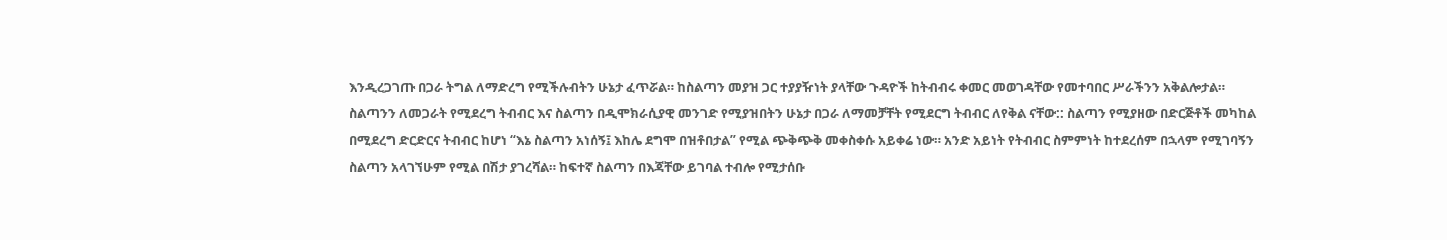እንዲረጋገጡ በጋራ ትግል ለማድረግ የሚችሉብትን ሁኔታ ፈጥሯል። ከስልጣን መያዝ ጋር ተያያዥነት ያላቸው ጉዳዮች ከትብብሩ ቀመር መወገዳቸው የመተባበር ሥራችንን አቅልሎታል።
ስልጣንን ለመጋራት የሚደረግ ትብብር እና ስልጣን በዲሞክራሲያዊ መንገድ የሚያዝበትን ሁኔታ በጋራ ለማመቻቸት የሚደርግ ትብብር ለየቅል ናቸው:: ስልጣን የሚያዘው በድርጅቶች መካከል በሚደረግ ድርድርና ትብብር ከሆነ “እኔ ስልጣን አነሰኝ፤ እከሌ ደግሞ በዝቶበታል” የሚል ጭቅጭቅ መቀስቀሱ አይቀሬ ነው። አንድ አይነት የትብብር ስምምነት ከተደረሰም በኋላም የሚገባኝን ስልጣን አላገኘሁም የሚል በሽታ ያገረሻል። ከፍተኛ ስልጣን በእጃቸው ይገባል ተብሎ የሚታሰቡ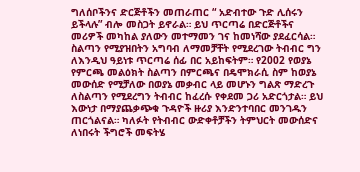ግለሰቦችንና ድርጅቶችን መጠራጠር “ አድብተው ጉድ ሊሰሩን ይችላሉ” ብሎ መስጋት ይኖራል። ይህ ጥርጣሬ በድርጅቶችና መሪዎች መካከል ያለውን መተማመን ገና ከመነሻው ያደፈርሳል።
ስልጣን የሚያዝበትን አግባብ ለማመቻቸት የሚደረገው ትብብር ግን ለእንዲህ ዓይነቱ ጥርጣሬ ሰፊ በር አይከፍትም። የ2002 የወያኔ የምርጫ መልዕክት ስልጣን በምርጫና በዴሞክራሲ ስም ከወያኔ መውሰድ የሚቻለው በወያኔ መቃብር ላይ መሆኑን ግልጽ ማድረጉ ለስልጣን የሚደረግን ትብብር ከፈረሱ የቀደመ ጋሪ አድርጎታል። ይህ እውነታ በማያጨቃጭቁ ጉዳዮች ዙሪያ እንድንተባበር መንገዱን ጠርጎልናል። ካለፉት የትብብር ውድቀቶቻችን ትምህርት መውሰድና ለነበሩት ችግሮች መፍትሄ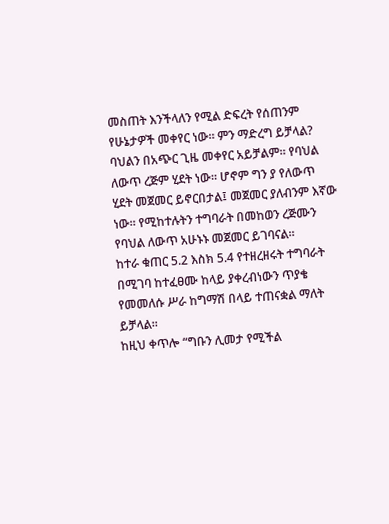መስጠት እንችላለን የሚል ድፍረት የሰጠንም የሁኔታዎች መቀየር ነው። ምን ማድረግ ይቻላል?
ባህልን በአጭር ጊዜ መቀየር አይቻልም። የባህል ለውጥ ረጅም ሂደት ነው። ሆኖም ግን ያ የለውጥ ሂደት መጀመር ይኖርበታል፤ መጀመር ያለብንም እኛው ነው። የሚከተሉትን ተግባራት በመከወን ረጅሙን የባህል ለውጥ አሁኑኑ መጀመር ይገባናል።
ከተራ ቁጠር 5.2 እስክ 5.4 የተዘረዘሩት ተግባራት በሚገባ ከተፈፀሙ ከላይ ያቀረብነውን ጥያቄ የመመለሱ ሥራ ከግማሽ በላይ ተጠናቋል ማለት ይቻላል።
ከዚህ ቀጥሎ “ግቡን ሊመታ የሚችል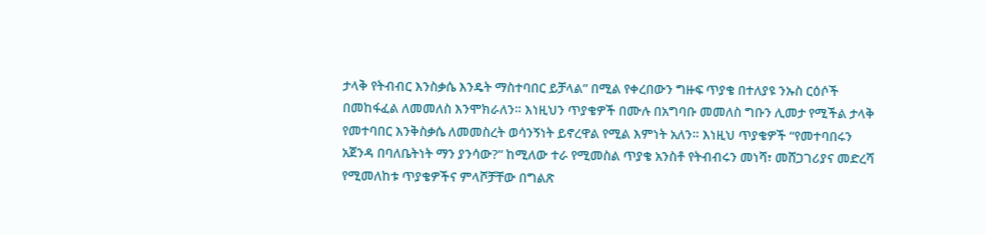ታላቅ የትብብር እንስቃሴ እንዴት ማስተባበር ይቻላል” በሚል የቀረበውን ግዙፍ ጥያቄ በተለያዩ ንኡስ ርዕሶች በመከፋፈል ለመመለስ እንሞክራለን። እነዚህን ጥያቄዎች በሙሉ በአግባቡ መመለስ ግቡን ሊመታ የሚችል ታላቅ የመተባበር እንቅስቃሴ ለመመስረት ወሳንኝነት ይኖረዋል የሚል እምነት አለን። እነዚህ ጥያቄዎች “የመተባበሩን አጀንዳ በባለቤትነት ማን ያንሳው?” ከሚለው ተራ የሚመስል ጥያቄ አንስቶ የትብብሩን መነሻ፣ መሸጋገሪያና መድረሻ የሚመለከቱ ጥያቄዎችና ምላሾቻቸው በግልጽ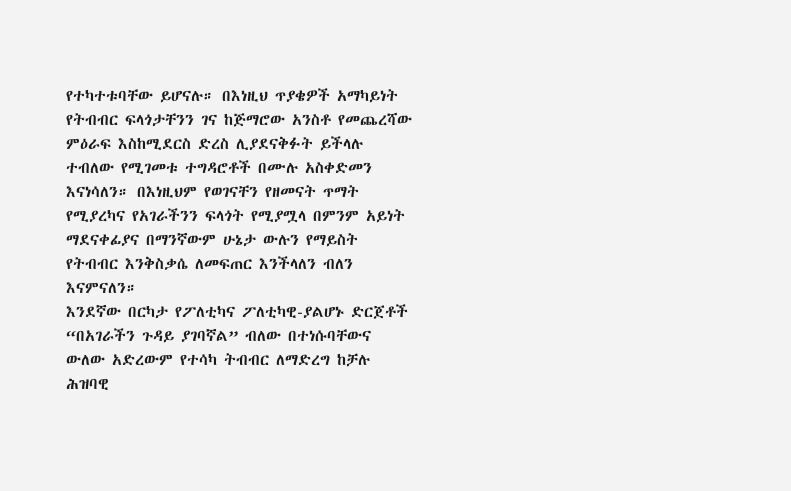የተካተቱባቸው ይሆናሉ። በእነዚህ ጥያቄዎች አማካይነት የትብብር ፍላጎታቸንን ገና ከጅማሮው አንስቶ የመጨረሻው ምዕራፍ እስከሚደርስ ድረስ ሊያደናቅፉት ይችላሉ ተብለው የሚገመቱ ተግዳሮቶች በሙሉ አስቀድመን እናነሳለን። በእነዚህም የወገናቸን የዘመናት ጥማት የሚያረካና የአገራችንን ፍላጎት የሚያሟላ በምንም አይነት ማደናቀፊያና በማንኛውም ሁኔታ ውሉን የማይስት የትብብር እንቅስቃሴ ለመፍጠር እንችላለን ብለን እናምናለን።
እንደኛው በርካታ የፖለቲካና ፖለቲካዊ-ያልሆኑ ድርጀቶች “በአገራችን ጉዳይ ያገባኛል” ብለው በተነሱባቸውና ውለው አድረውም የተሳካ ትብብር ለማድረግ ከቻሉ ሕዝባዊ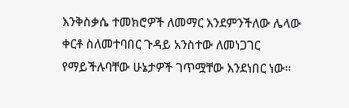እንቅስቃሴ ተመክሮዎች ለመማር እንደምንችለው ሌላው ቀርቶ ስለመተባበር ጉዳይ አንስተው ለመነጋገር የማይችሉባቸው ሁኔታዎች ገጥሟቸው እንደነበር ነው።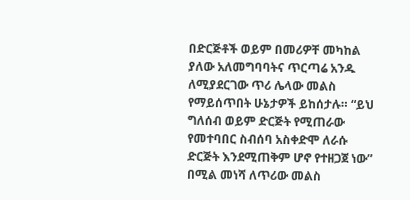በድርጅቶች ወይም በመሪዎቸ መካከል ያለው አለመግባባትና ጥርጣሬ አንዱ ለሚያደርገው ጥሪ ሌላው መልስ የማይሰጥበት ሁኔታዎች ይከሰታሉ። “ይህ ግለሰብ ወይም ድርጅት የሚጠራው የመተባበር ስብሰባ አስቀድሞ ለራሱ ድርጅት እንደሚጠቅም ሆኖ የተዘጋጀ ነው” በሚል መነሻ ለጥሪው መልስ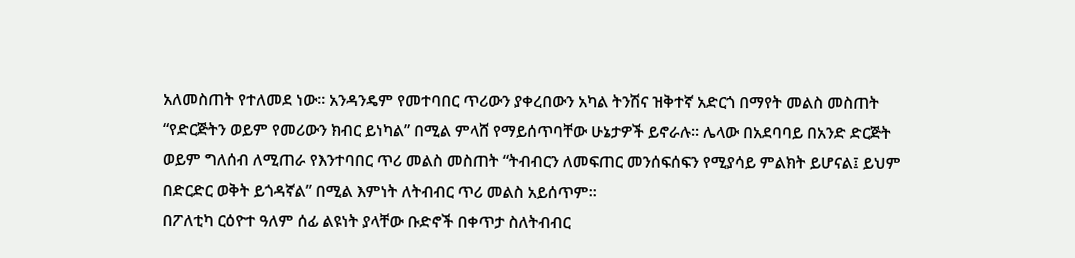አለመስጠት የተለመደ ነው። አንዳንዴም የመተባበር ጥሪውን ያቀረበውን አካል ትንሽና ዝቅተኛ አድርጎ በማየት መልስ መስጠት “የድርጅትን ወይም የመሪውን ክብር ይነካል” በሚል ምላሸ የማይሰጥባቸው ሁኔታዎች ይኖራሉ። ሌላው በአደባባይ በአንድ ድርጅት ወይም ግለሰብ ለሚጠራ የእንተባበር ጥሪ መልስ መስጠት “ትብብርን ለመፍጠር መንሰፍሰፍን የሚያሳይ ምልክት ይሆናል፤ ይህም በድርድር ወቅት ይጎዳኛል” በሚል እምነት ለትብብር ጥሪ መልስ አይሰጥም።
በፖለቲካ ርዕዮተ ዓለም ሰፊ ልዩነት ያላቸው ቡድኖች በቀጥታ ስለትብብር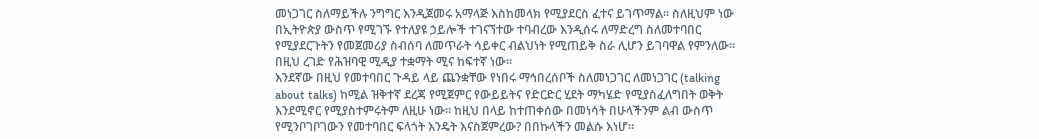መነጋገር ስለማይችሉ ንግግር እንዲጀመሩ አማላጅ እስከመላክ የሚያደርስ ፈተና ይገጥማል። ስለዚህም ነው በኢትዮጵያ ውስጥ የሚገኙ የተለያዩ ኃይሎች ተገናኘተው ተባብረው እንዲሰሩ ለማድረግ ስለመተባበር የሚያደርጉትን የመጀመሪያ ስብሰባ ለመጥራት ሳይቀር ብልህነት የሚጠይቅ ስራ ሊሆን ይገባዋል የምንለው። በዚህ ረገድ የሕዝባዊ ሚዲያ ተቋማት ሚና ከፍተኛ ነው።
እንደኛው በዚህ የመተባበር ጉዳይ ላይ ጨንቋቸው የነበሩ ማኅበረሰቦች ስለመነጋገር ለመነጋገር (talking about talks) ከሚል ዝቅተኛ ደረጃ የሚጀምር የውይይትና የድርድር ሂደት ማካሄድ የሚያስፈለግበት ወቅት እንደሚኖር የሚያስተምሩትም ለዚሁ ነው። ከዚህ በላይ ከተጠቀሰው በመነሳት በሁላችንም ልብ ውስጥ የሚንቦገቦገውን የመተባበር ፍላጎት እንዴት እናስጀምረው? በበኩላችን መልሱ እነሆ።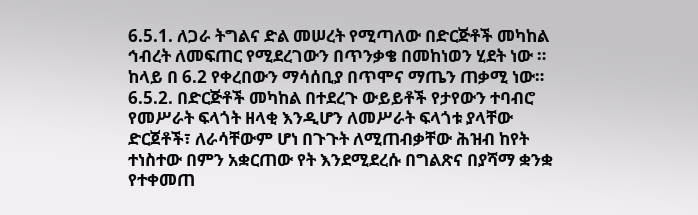6.5.1. ለጋራ ትግልና ድል መሠረት የሚጣለው በድርጅቶች መካከል ኅብረት ለመፍጠር የሚደረገውን በጥንቃቄ በመከነወን ሂደት ነው ። ከላይ በ 6.2 የቀረበውን ማሳሰቢያ በጥሞና ማጤን ጠቃሚ ነው።
6.5.2. በድርጅቶች መካከል በተደረጉ ውይይቶች የታየውን ተባብሮ የመሥራት ፍላጎት ዘላቂ እንዲሆን ለመሥራት ፍላጎቱ ያላቸው ድርጀቶች፣ ለራሳቸውም ሆነ በጉጉት ለሚጠብቃቸው ሕዝብ ከየት ተነስተው በምን አቋርጠው የት እንደሚደረሱ በግልጽና በያሻማ ቋንቋ የተቀመጠ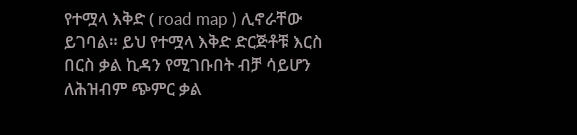የተሟላ እቅድ ( road map ) ሊኖራቸው ይገባል። ይህ የተሟላ እቅድ ድርጅቶቹ እርስ በርስ ቃል ኪዳን የሚገቡበት ብቻ ሳይሆን ለሕዝብም ጭምር ቃል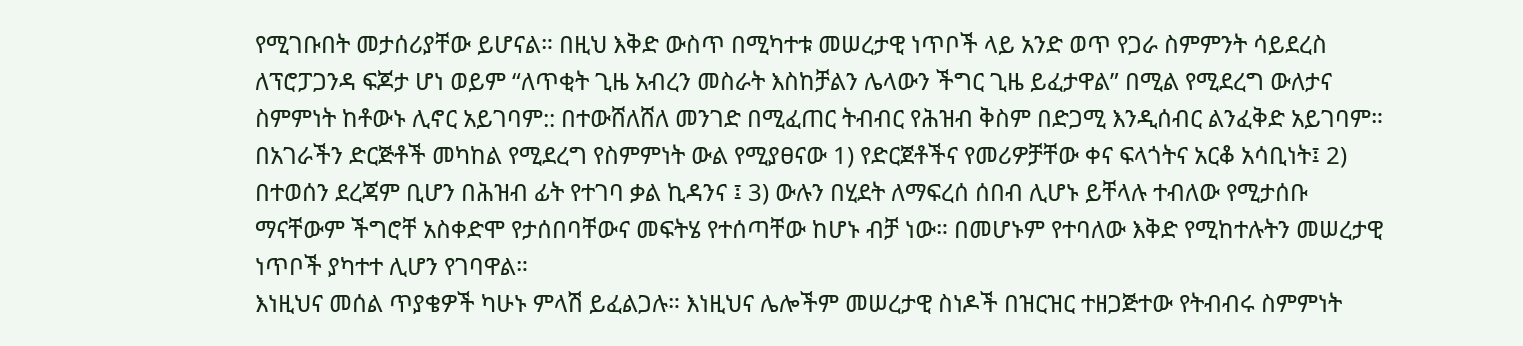የሚገቡበት መታሰሪያቸው ይሆናል። በዚህ እቅድ ውስጥ በሚካተቱ መሠረታዊ ነጥቦች ላይ አንድ ወጥ የጋራ ስምምንት ሳይደረስ ለፕሮፓጋንዳ ፍጆታ ሆነ ወይም “ለጥቂት ጊዜ አብረን መስራት እስከቻልን ሌላውን ችግር ጊዜ ይፈታዋል” በሚል የሚደረግ ውለታና ስምምነት ከቶውኑ ሊኖር አይገባም:: በተውሸለሸለ መንገድ በሚፈጠር ትብብር የሕዝብ ቅስም በድጋሚ እንዲሰብር ልንፈቅድ አይገባም። በአገራችን ድርጅቶች መካከል የሚደረግ የስምምነት ውል የሚያፀናው 1) የድርጀቶችና የመሪዎቻቸው ቀና ፍላጎትና አርቆ አሳቢነት፤ 2) በተወሰን ደረጃም ቢሆን በሕዝብ ፊት የተገባ ቃል ኪዳንና ፤ 3) ውሉን በሂደት ለማፍረሰ ሰበብ ሊሆኑ ይቸላሉ ተብለው የሚታሰቡ ማናቸውም ችግሮቸ አስቀድሞ የታሰበባቸውና መፍትሄ የተሰጣቸው ከሆኑ ብቻ ነው። በመሆኑም የተባለው እቅድ የሚከተሉትን መሠረታዊ ነጥቦች ያካተተ ሊሆን የገባዋል።
እነዚህና መሰል ጥያቄዎች ካሁኑ ምላሽ ይፈልጋሉ። እነዚህና ሌሎችም መሠረታዊ ስነዶች በዝርዝር ተዘጋጅተው የትብብሩ ስምምነት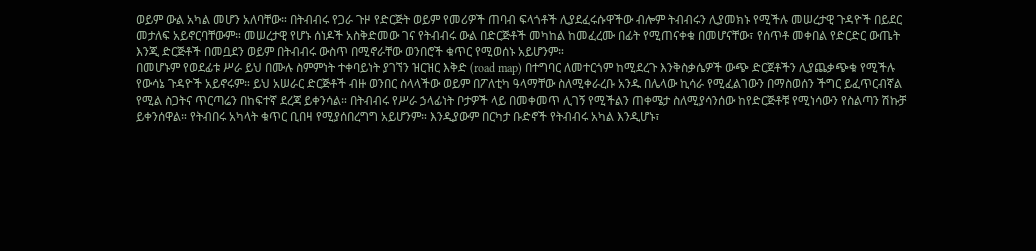ወይም ውል አካል መሆን አለባቸው። በትብብሩ የጋራ ጉዞ የድርጅት ወይም የመሪዎች ጠባብ ፍላጎቶች ሊያደፈሩሱዋችው ብሎም ትብብሩን ሊያመክኑ የሚችሉ መሠረታዊ ጉዳዮች በይደር መታለፍ አይኖርባቸውም። መሠረታዊ የሆኑ ሰነዶች አስቅድመው ገና የትብብሩ ውል በድርጅቶች መካከል ከመፈረሙ በፊት የሚጠናቀቁ በመሆናቸው፣ የሰጥቶ መቀበል የድርድር ውጤት እንጂ ድርጅቶች በመቧደን ወይም በትብብሩ ውስጥ በሚኖራቸው ወንበሮች ቁጥር የሚወሰኑ አይሆንም።
በመሆኑም የወደፊቱ ሥራ ይህ በሙሉ ስምምነት ተቀባይነት ያገኘን ዝርዝር እቅድ (road map) በተግባር ለመተርጎም ከሚደረጉ እንቅስቃሴዎች ውጭ ድርጀቶችን ሊያጨቃጭቁ የሚችሉ የውሳኔ ጉዳዮች አይኖሩም። ይህ አሠራር ድርጅቶች ብዙ ወንበር ስላላችው ወይም በፖለቲካ ዓላማቸው ስለሚቀራረቡ አንዱ በሌላው ኪሳራ የሚፈልገውን በማስወሰን ችግር ይፈጥርብኛል የሚል ስጋትና ጥርጣሬን በከፍተኛ ደረጃ ይቀንሳል። በትብብሩ የሥራ ኃላፊነት ቦታዎች ላይ በመቀመጥ ሊገኝ የሚችልን ጠቀሜታ ስለሚያሳንሰው ከየድርጅቶቹ የሚነሳውን የስልጣን ሽኩቻ ይቀንሰዋል። የትብበሩ አካላት ቁጥር ቢበዛ የሚያሰበረግግ አይሆንም። እንዲያውም በርካታ ቡድኖች የትብብሩ አካል እንዲሆኑ፣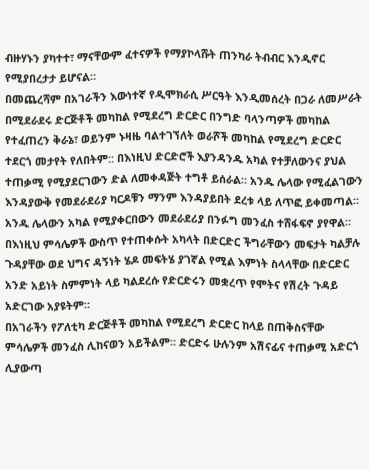ብዙሃኑን ያካተተ፣ ማናቸውም ፈተናዎች የማያኮላሹት ጠንካራ ትብብር እንዲኖር የሚያበረታታ ይሆናል።
በመጨረሻም በአገራችን እውነተኛ የዲሞክራሲ ሥርዓት እንዲመሰረት በጋራ ለመሥራት በሚደራደሩ ድርጅቶች መካከል የሚደረግ ድርድር በንግድ ባላንጣዎች መካከል የተፈጠረን ቅራኔ፣ ወይንም ኑዛዜ ባልተገኘለት ወራሾች መካከል የሚደረግ ድርድር ተደርጎ መታየት የለበትም:: በእነዚህ ድርድሮች እያንዳንዱ አካል የተቻለውንና ያህል ተጠቃሚ የሚያደርገውን ድል ለመቀዳጅት ተግቶ ይሰራል። አንዱ ሌላው የሚፈልገውን እንዳያውቅ የመደራደሪያ ካርዶቹን ማንም እንዳያይበት ደረቱ ላይ ለጥፎ ይቀመጣል። አንዱ ሌላውን አካል የሚያቀርበውን መደራደሪያ በንፉግ መንፈስ ተሸፋፍኖ ያየዋል። በእነዚህ ምሳሌዎች ውስጥ የተጠቀሱት አካላት በድርድር ችግራቸውን መፍታት ካልቻሉ ጉዳያቸው ወደ ህግና ዳኝነት ሄዶ መፍትሄ ያገኛል የሚል እምነት ስላላቸው በድርድር አንድ አይነት ስምምነት ላይ ካልደረሱ የድርድሩን መቋረጥ የሞትና የሽረት ጉዳይ አድርገው አያዩትም።
በአገራችን የፖለቲካ ድርጅቶች መካከል የሚደረግ ድርድር ከላይ በጠቅስናቸው ምሳሌዎች መንፈስ ሊከናወን አይችልም። ድርድሩ ሁሉንም አሽናፊና ተጠቃሚ አድርጎ ሊያውጣ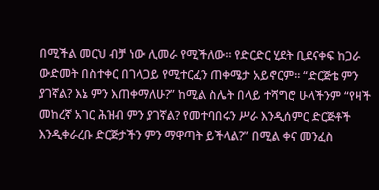በሚችል መርህ ብቻ ነው ሊመራ የሚችለው። የድርድር ሂደት ቢደናቀፍ ከጋራ ውድመት በስተቀር በገላጋይ የሚተርፈን ጠቀሜታ አይኖርም። “ድርጅቴ ምን ያገኛል? እኔ ምን እጠቀማለሁ?” ከሚል ስሌት በላይ ተሻግሮ ሁላችንም “የዛች መከረኛ አገር ሕዝብ ምን ያገኛል? የመተባበሩን ሥራ እንዲሰምር ድርጅቶች እንዲቀራረቡ ድርጅታችን ምን ማዋጣት ይችላል?” በሚል ቀና መንፈስ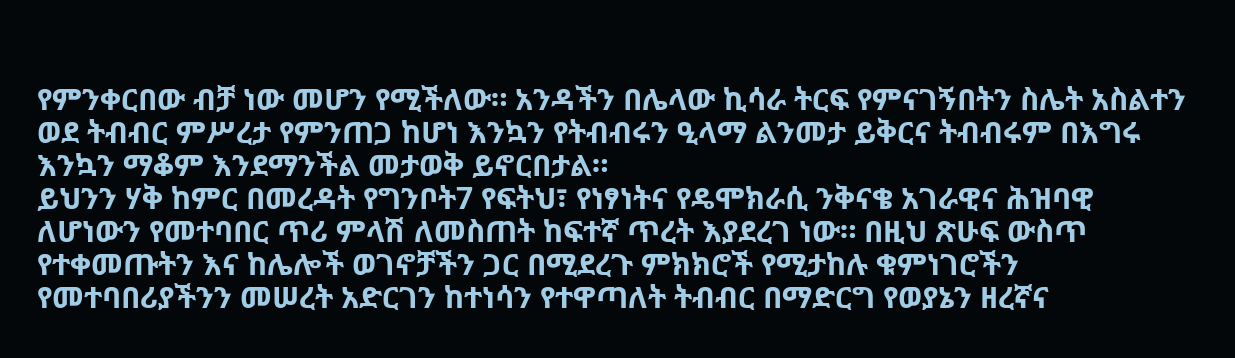የምንቀርበው ብቻ ነው መሆን የሚችለው። አንዳችን በሌላው ኪሳራ ትርፍ የምናገኝበትን ስሌት አስልተን ወደ ትብብር ምሥረታ የምንጠጋ ከሆነ እንኳን የትብብሩን ዒላማ ልንመታ ይቅርና ትብብሩም በእግሩ እንኳን ማቆም እንደማንችል መታወቅ ይኖርበታል።
ይህንን ሃቅ ከምር በመረዳት የግንቦት7 የፍትህ፣ የነፃነትና የዴሞክራሲ ንቅናቄ አገራዊና ሕዝባዊ ለሆነውን የመተባበር ጥሪ ምላሽ ለመስጠት ከፍተኛ ጥረት እያደረገ ነው። በዚህ ጽሁፍ ውስጥ የተቀመጡትን እና ከሌሎች ወገኖቻችን ጋር በሚደረጉ ምክክሮች የሚታከሉ ቁምነገሮችን የመተባበሪያችንን መሠረት አድርገን ከተነሳን የተዋጣለት ትብብር በማድርግ የወያኔን ዘረኛና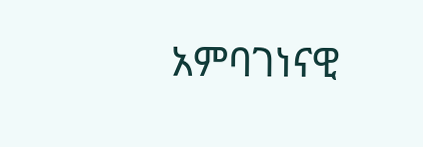አምባገነናዊ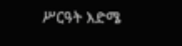ሥርዓት እድሜ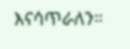እናሳጥራለን።